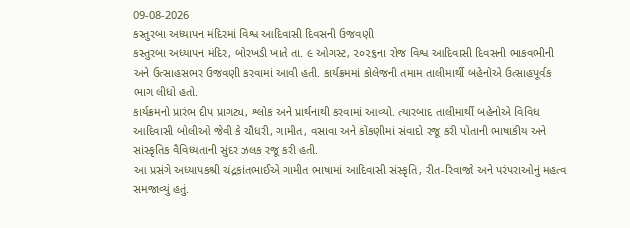09-08-2026
કસ્તુરબા અધ્યાપન મંદિરમાં વિશ્વ આદિવાસી દિવસની ઉજવણી
કસ્તુરબા અધ્યાપન મંદિર, બોરખડી ખાતે તા. ૯ ઓગસ્ટ, ૨૦૨૬ના રોજ વિશ્વ આદિવાસી દિવસની ભાકવભીની અને ઉત્સાહસભર ઉજવણી કરવામાં આવી હતી. કાર્યક્રમમાં કોલેજની તમામ તાલીમાર્થી બહેનોએ ઉત્સાહપૂર્વક ભાગ લીધો હતો.
કાર્યક્રમનો પ્રારંભ દીપ પ્રાગટ્ય, શ્લોક અને પ્રાર્થનાથી કરવામાં આવ્યો. ત્યારબાદ તાલીમાર્થી બહેનોએ વિવિધ આદિવાસી બોલીઓ જેવી કે ચૌધરી, ગામીત, વસાવા અને કોંકણીમાં સંવાદો રજૂ કરી પોતાની ભાષાકીય અને સાંસ્કૃતિક વૈવિધ્યતાની સુંદર ઝલક રજૂ કરી હતી.
આ પ્રસંગે અધ્યાપકશ્રી ચંદ્રકાંતભાઈએ ગામીત ભાષામાં આદિવાસી સંસ્કૃતિ, રીત-રિવાજો અને પરંપરાઓનું મહત્વ સમજાવ્યું હતું.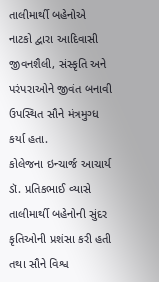તાલીમાર્થી બહેનોએ નાટકો દ્વારા આદિવાસી જીવનશૈલી, સંસ્કૃતિ અને પરંપરાઓને જીવંત બનાવી ઉપસ્થિત સૌને મંત્રમુગ્ધ કર્યા હતા.
કોલેજના ઇન્ચાર્જ આચાર્ય ડૉ. પ્રતિકભાઈ વ્યાસે તાલીમાર્થી બહેનોની સુંદર કૃતિઓની પ્રશંસા કરી હતી તથા સૌને વિશ્વ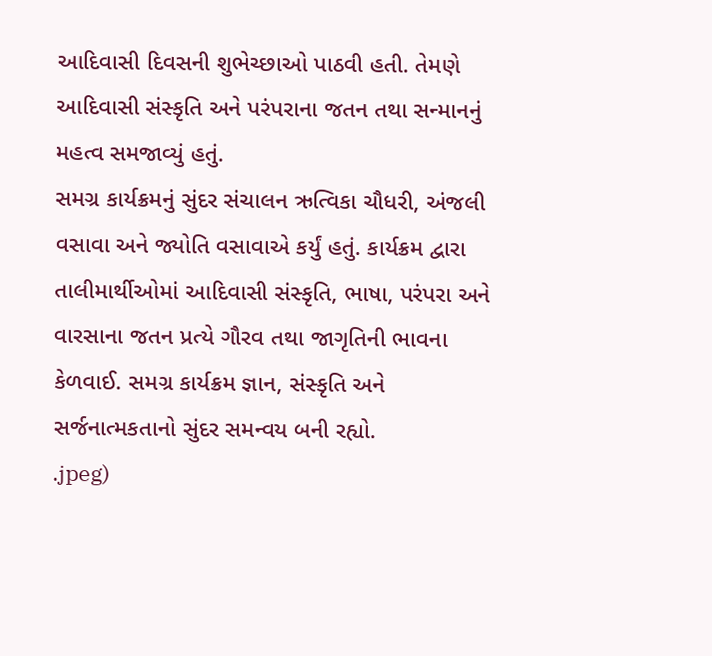આદિવાસી દિવસની શુભેચ્છાઓ પાઠવી હતી. તેમણે આદિવાસી સંસ્કૃતિ અને પરંપરાના જતન તથા સન્માનનું મહત્વ સમજાવ્યું હતું.
સમગ્ર કાર્યક્રમનું સુંદર સંચાલન ઋત્વિકા ચૌધરી, અંજલી વસાવા અને જ્યોતિ વસાવાએ કર્યું હતું. કાર્યક્રમ દ્વારા તાલીમાર્થીઓમાં આદિવાસી સંસ્કૃતિ, ભાષા, પરંપરા અને વારસાના જતન પ્રત્યે ગૌરવ તથા જાગૃતિની ભાવના કેળવાઈ. સમગ્ર કાર્યક્રમ જ્ઞાન, સંસ્કૃતિ અને સર્જનાત્મકતાનો સુંદર સમન્વય બની રહ્યો.
.jpeg)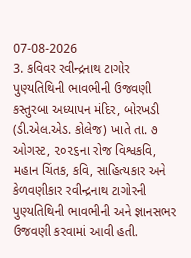07-08-2026
3. કવિવર રવીન્દ્રનાથ ટાગોર પુણ્યતિથિની ભાવભીની ઉજવણી
કસ્તુરબા અધ્યાપન મંદિર, બોરખડી (ડી.એલ.એડ. કોલેજ) ખાતે તા. ૭ ઓગસ્ટ, ૨૦૨૬ના રોજ વિશ્વકવિ, મહાન ચિંતક, કવિ, સાહિત્યકાર અને કેળવણીકાર રવીન્દ્રનાથ ટાગોરની પુણ્યતિથિની ભાવભીની અને જ્ઞાનસભર ઉજવણી કરવામાં આવી હતી.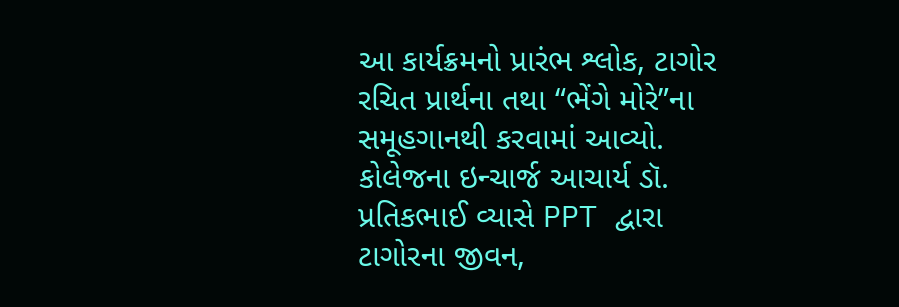આ કાર્યક્રમનો પ્રારંભ શ્લોક, ટાગોર રચિત પ્રાર્થના તથા “ભેંગે મોરે”ના સમૂહગાનથી કરવામાં આવ્યો. કોલેજના ઇન્ચાર્જ આચાર્ય ડૉ. પ્રતિકભાઈ વ્યાસે PPT દ્વારા ટાગોરના જીવન,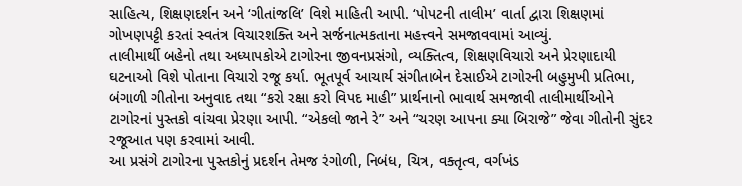સાહિત્ય, શિક્ષણદર્શન અને ‘ગીતાંજલિ’ વિશે માહિતી આપી. ‘પોપટની તાલીમ’ વાર્તા દ્વારા શિક્ષણમાં ગોખણપટ્ટી કરતાં સ્વતંત્ર વિચારશક્તિ અને સર્જનાત્મકતાના મહત્ત્વને સમજાવવામાં આવ્યું.
તાલીમાર્થી બહેનો તથા અધ્યાપકોએ ટાગોરના જીવનપ્રસંગો, વ્યક્તિત્વ, શિક્ષણવિચારો અને પ્રેરણાદાયી ઘટનાઓ વિશે પોતાના વિચારો રજૂ કર્યા. ભૂતપૂર્વ આચાર્ય સંગીતાબેન દેસાઈએ ટાગોરની બહુમુખી પ્રતિભા, બંગાળી ગીતોના અનુવાદ તથા “કરો રક્ષા કરો વિપદ માહી” પ્રાર્થનાનો ભાવાર્થ સમજાવી તાલીમાર્થીઓને ટાગોરનાં પુસ્તકો વાંચવા પ્રેરણા આપી. “એકલો જાને રે” અને “ચરણ આપના ક્યા બિરાજે” જેવા ગીતોની સુંદર રજૂઆત પણ કરવામાં આવી.
આ પ્રસંગે ટાગોરના પુસ્તકોનું પ્રદર્શન તેમજ રંગોળી, નિબંધ, ચિત્ર, વક્તૃત્વ, વર્ગખંડ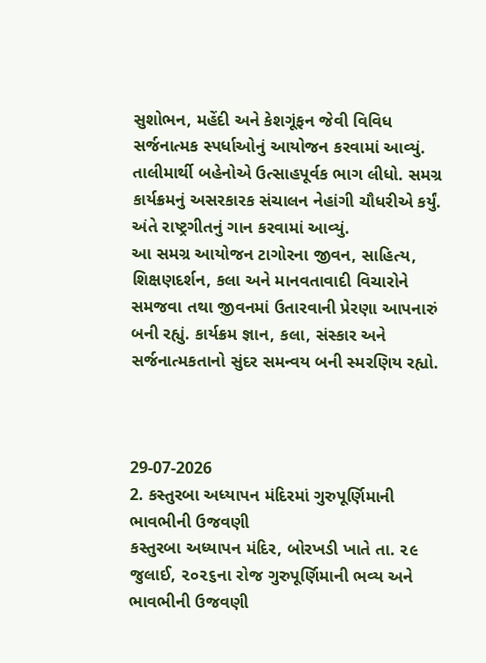સુશોભન, મહેંદી અને કેશગૂંફન જેવી વિવિધ સર્જનાત્મક સ્પર્ધાઓનું આયોજન કરવામાં આવ્યું. તાલીમાર્થી બહેનોએ ઉત્સાહપૂર્વક ભાગ લીધો. સમગ્ર કાર્યક્રમનું અસરકારક સંચાલન નેહાંગી ચૌધરીએ કર્યું. અંતે રાષ્ટ્રગીતનું ગાન કરવામાં આવ્યું.
આ સમગ્ર આયોજન ટાગોરના જીવન, સાહિત્ય, શિક્ષણદર્શન, કલા અને માનવતાવાદી વિચારોને સમજવા તથા જીવનમાં ઉતારવાની પ્રેરણા આપનારું બની રહ્યું. કાર્યક્રમ જ્ઞાન, કલા, સંસ્કાર અને સર્જનાત્મકતાનો સુંદર સમન્વય બની સ્મરણિય રહ્યો.



29-07-2026
2. કસ્તુરબા અધ્યાપન મંદિરમાં ગુરુપૂર્ણિમાની ભાવભીની ઉજવણી
કસ્તુરબા અધ્યાપન મંદિર, બોરખડી ખાતે તા. ૨૯ જુલાઈ, ૨૦૨૬ના રોજ ગુરુપૂર્ણિમાની ભવ્ય અને ભાવભીની ઉજવણી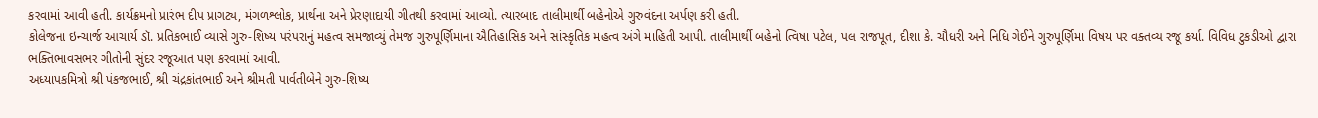કરવામાં આવી હતી. કાર્યક્રમનો પ્રારંભ દીપ પ્રાગટ્ય, મંગળશ્લોક, પ્રાર્થના અને પ્રેરણાદાયી ગીતથી કરવામાં આવ્યો. ત્યારબાદ તાલીમાર્થી બહેનોએ ગુરુવંદના અર્પણ કરી હતી.
કોલેજના ઇન્ચાર્જ આચાર્ય ડૉ. પ્રતિકભાઈ વ્યાસે ગુરુ-શિષ્ય પરંપરાનું મહત્વ સમજાવ્યું તેમજ ગુરુપૂર્ણિમાના ઐતિહાસિક અને સાંસ્કૃતિક મહત્વ અંગે માહિતી આપી. તાલીમાર્થી બહેનો ત્વિષા પટેલ, પલ રાજપૂત, દીશા કે. ચૌધરી અને નિધિ ગેઈને ગુરુપૂર્ણિમા વિષય પર વક્તવ્ય રજૂ કર્યા. વિવિધ ટુકડીઓ દ્વારા ભક્તિભાવસભર ગીતોની સુંદર રજૂઆત પણ કરવામાં આવી.
અધ્યાપકમિત્રો શ્રી પંકજભાઈ, શ્રી ચંદ્રકાંતભાઈ અને શ્રીમતી પાર્વતીબેને ગુરુ-શિષ્ય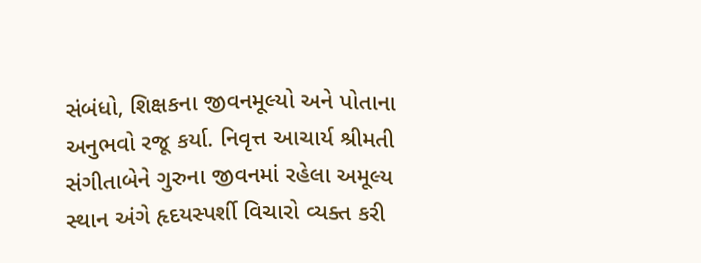સંબંધો, શિક્ષકના જીવનમૂલ્યો અને પોતાના અનુભવો રજૂ કર્યા. નિવૃત્ત આચાર્ય શ્રીમતી સંગીતાબેને ગુરુના જીવનમાં રહેલા અમૂલ્ય સ્થાન અંગે હૃદયસ્પર્શી વિચારો વ્યક્ત કરી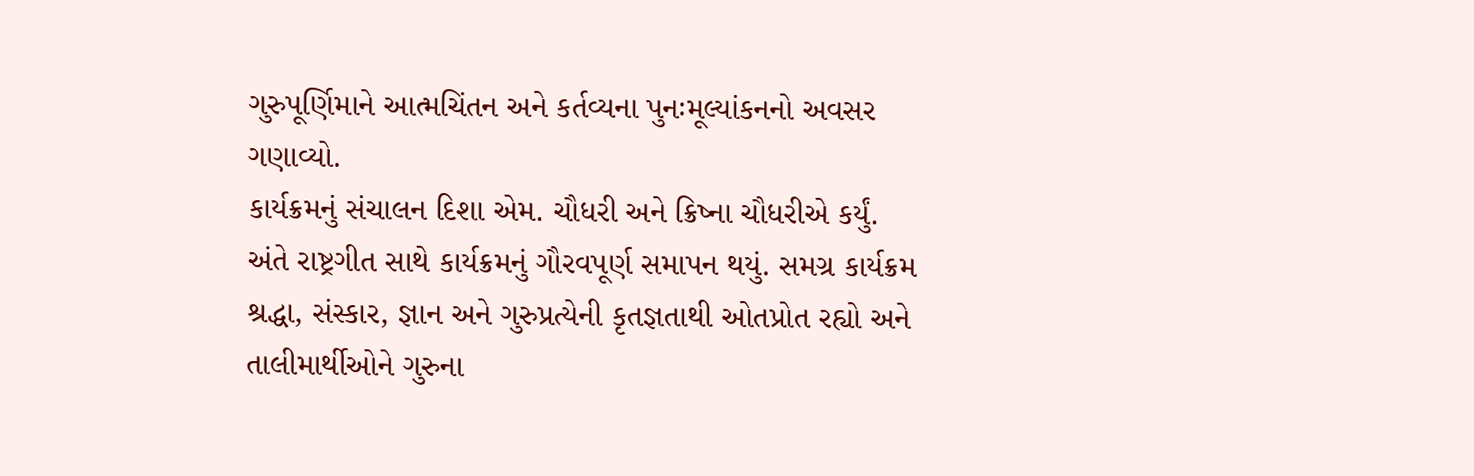ગુરુપૂર્ણિમાને આત્મચિંતન અને કર્તવ્યના પુનઃમૂલ્યાંકનનો અવસર ગણાવ્યો.
કાર્યક્રમનું સંચાલન દિશા એમ. ચૌધરી અને ક્રિષ્ના ચૌધરીએ કર્યું. અંતે રાષ્ટ્રગીત સાથે કાર્યક્રમનું ગૌરવપૂર્ણ સમાપન થયું. સમગ્ર કાર્યક્રમ શ્રદ્ધા, સંસ્કાર, જ્ઞાન અને ગુરુપ્રત્યેની કૃતજ્ઞતાથી ઓતપ્રોત રહ્યો અને તાલીમાર્થીઓને ગુરુના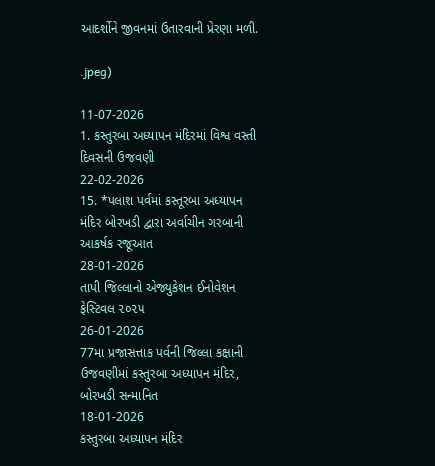આદર્શોને જીવનમાં ઉતારવાની પ્રેરણા મળી.

.jpeg)

11-07-2026
1. કસ્તુરબા અધ્યાપન મંદિરમાં વિશ્વ વસ્તી દિવસની ઉજવણી
22-02-2026
15. *પલાશ પર્વમાં કસ્તૂરબા અધ્યાપન મંદિર બોરખડી દ્વારા અર્વાચીન ગરબાની આકર્ષક રજૂઆત
28-01-2026
તાપી જિલ્લાનો એજ્યુકેશન ઈનોવેશન ફેસ્ટિવલ ૨૦૨૫
26-01-2026
77મા પ્રજાસત્તાક પર્વની જિલ્લા કક્ષાની ઉજવણીમાં કસ્તુરબા અધ્યાપન મંદિર, બોરખડી સન્માનિત
18-01-2026
કસ્તુરબા અધ્યાપન મંદિર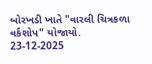બોરખડી ખાતે "વારલી ચિત્રકળા વર્કશોપ" યોજાયો.
23-12-2025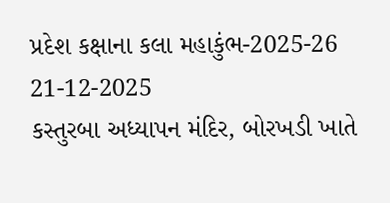પ્રદેશ કક્ષાના કલા મહાકુંભ-2025-26
21-12-2025
કસ્તુરબા અધ્યાપન મંદિર, બોરખડી ખાતે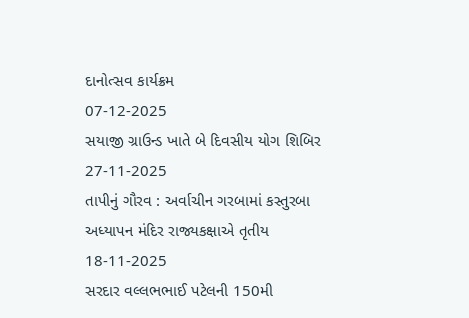દાનોત્સવ કાર્યક્રમ
07-12-2025
સયાજી ગ્રાઉન્ડ ખાતે બે દિવસીય યોગ શિબિર
27-11-2025
તાપીનું ગૌરવ : અર્વાચીન ગરબામાં કસ્તુરબા અધ્યાપન મંદિર રાજ્યકક્ષાએ તૃતીય
18-11-2025
સરદાર વલ્લભભાઈ પટેલની 150મી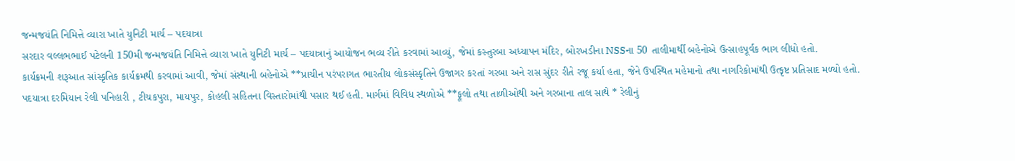જન્મજયંતિ નિમિત્તે વ્યારા ખાતે યુનિટી માર્ચ – પદયાત્રા
સરદાર વલ્લભભાઈ પટેલની 150મી જન્મજયંતિ નિમિત્તે વ્યારા ખાતે યુનિટી માર્ચ – પદયાત્રાનું આયોજન ભવ્ય રીતે કરવામાં આવ્યું, જેમાં કસ્તુરબા અધ્યાપન મંદિર, બોરખડીના NSSના 50 તાલીમાર્થી બહેનોએ ઉત્સાહપૂર્વક ભાગ લીધો હતો.
કાર્યક્રમની શરૂઆત સાંસ્કૃતિક કાર્યક્રમથી કરવામાં આવી, જેમાં સંસ્થાની બહેનોએ **પ્રાચીન પરંપરાગત ભારતીય લોકસંસ્કૃતિને ઉજાગર કરતાં ગરબા અને રાસ સુંદર રીતે રજૂ કર્યા હતા, જેને ઉપસ્થિત મહેમાનો તથા નાગરિકોમાંથી ઉત્કૃષ્ટ પ્રતિસાદ મળ્યો હતો.
પદયાત્રા દરમિયાન રેલી પનિહારી , ટીચકપુરા, માયપુર, કોહલી સહિતના વિસ્તારોમાંથી પસાર થઈ હતી. માર્ગમાં વિવિધ સ્થળોએ **ફૂલો તથા તાળીઓથી અને ગરબાના તાલ સાથે * રેલીનું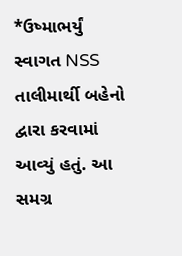*ઉષ્માભર્યું સ્વાગત NSS તાલીમાર્થી બહેનો દ્વારા કરવામાં આવ્યું હતું. આ સમગ્ર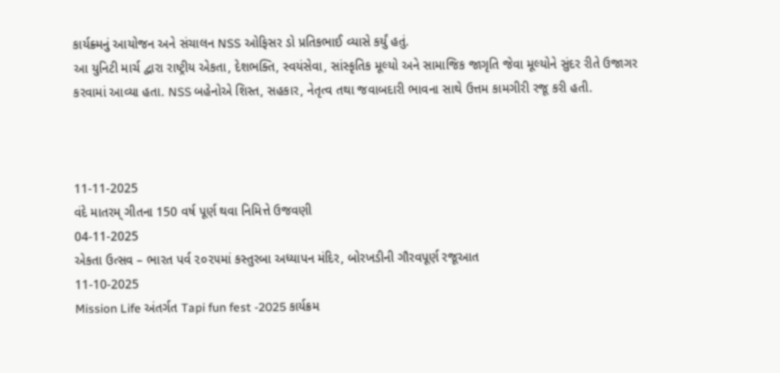કાર્યક્ર્મનું આયોજન અને સંચાલન NSS ઓફિસર ડો પ્રતિકભાઈ વ્યાસે કર્યું હતું.
આ યુનિટી માર્ચ દ્વારા રાષ્ટ્રીય એકતા, દેશભક્તિ, સ્વયંસેવા, સાંસ્કૃતિક મૂલ્યો અને સામાજિક જાગૃતિ જેવા મૂલ્યોને સુંદર રીતે ઉજાગર કરવામાં આવ્યા હતા. NSS બહેનોએ શિસ્ત, સહકાર, નેતૃત્વ તથા જવાબદારી ભાવના સાથે ઉત્તમ કામગીરી રજૂ કરી હતી.



11-11-2025
વંદે માતરમ્ ગીતના 150 વર્ષ પૂર્ણ થવા નિમિત્તે ઉજવણી
04-11-2025
એકતા ઉત્સવ – ભારત પર્વ ૨૦૨૫માં કસ્તુરબા અધ્યાપન મંદિર, બોરખડીની ગૌરવપૂર્ણ રજૂઆત
11-10-2025
Mission Life અંતર્ગત Tapi fun fest -2025 કાર્યક્રમ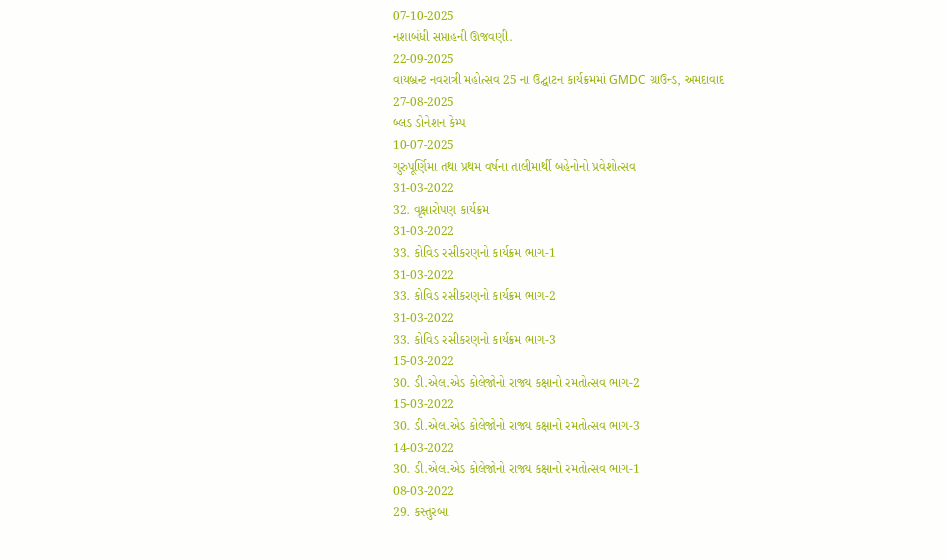07-10-2025
નશાબંધી સપ્તાહની ઊજવણી.
22-09-2025
વાયબ્રન્ટ નવરાત્રી મહોત્સવ 25 ના ઉદ્ઘાટન કાર્યક્રમમાં GMDC ગ્રાઉન્ડ, અમદાવાદ
27-08-2025
બ્લડ ડોનેશન કેમ્પ
10-07-2025
ગુરુપૂર્ણિમા તથા પ્રથમ વર્ષના તાલીમાર્થી બહેનોનો પ્રવેશોત્સવ
31-03-2022
32. વૃક્ષારોપણ કાર્યક્રમ
31-03-2022
33. કોવિડ રસીકરણનો કાર્યક્રમ ભાગ-1
31-03-2022
33. કોવિડ રસીકરણનો કાર્યક્રમ ભાગ-2
31-03-2022
33. કોવિડ રસીકરણનો કાર્યક્રમ ભાગ-3
15-03-2022
30. ડી.એલ.એડ કોલેજોનો રાજ્ય કક્ષાનો રમતોત્સવ ભાગ-2
15-03-2022
30. ડી.એલ.એડ કોલેજોનો રાજ્ય કક્ષાનો રમતોત્સવ ભાગ-3
14-03-2022
30. ડી.એલ.એડ કોલેજોનો રાજ્ય કક્ષાનો રમતોત્સવ ભાગ-1
08-03-2022
29. કસ્તુરબા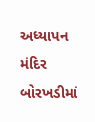અધ્યાપન મંદિર બોરખડીમાં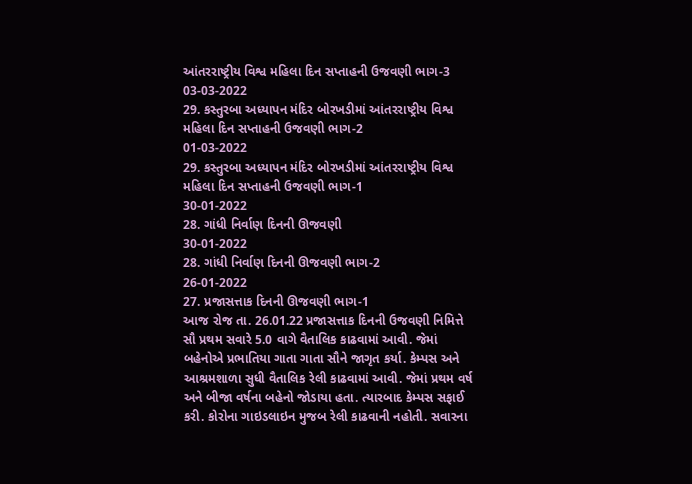આંતરરાષ્ટ્રીય વિશ્વ મહિલા દિન સપ્તાહની ઉજવણી ભાગ-3
03-03-2022
29. કસ્તુરબા અધ્યાપન મંદિર બોરખડીમાં આંતરરાષ્ટ્રીય વિશ્વ મહિલા દિન સપ્તાહની ઉજવણી ભાગ-2
01-03-2022
29. કસ્તુરબા અધ્યાપન મંદિર બોરખડીમાં આંતરરાષ્ટ્રીય વિશ્વ મહિલા દિન સપ્તાહની ઉજવણી ભાગ-1
30-01-2022
28. ગાંધી નિર્વાણ દિનની ઊજવણી
30-01-2022
28. ગાંધી નિર્વાણ દિનની ઊજવણી ભાગ-2
26-01-2022
27. પ્રજાસત્તાક દિનની ઊજવણી ભાગ-1
આજ રોજ તા. 26.01.22 પ્રજાસત્તાક દિનની ઉજવણી નિમિત્તે સૌ પ્રથમ સવારે 5.0 વાગે વૈતાલિક કાઢવામાં આવી. જેમાં બહેનોએ પ્રભાતિયા ગાતા ગાતા સૌને જાગૃત કર્યા. કેમ્પસ અને આશ્રમશાળા સુધી વૈતાલિક રેલી કાઢવામાં આવી. જેમાં પ્રથમ વર્ષ અને બીજા વર્ષના બહેનો જોડાયા હતા. ત્યારબાદ કેમ્પસ સફાઈ કરી. કોરોના ગાઇડલાઇન મુજબ રેલી કાઢવાની નહોતી. સવારના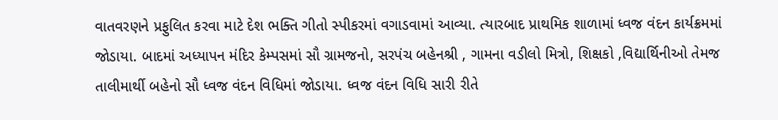વાતવરણને પ્રફુલિત કરવા માટે દેશ ભક્તિ ગીતો સ્પીકરમાં વગાડવામાં આવ્યા. ત્યારબાદ પ્રાથમિક શાળામાં ધ્વજ વંદન કાર્યક્રમમાં જોડાયા. બાદમાં અધ્યાપન મંદિર કેમ્પસમાં સૌ ગ્રામજનો, સરપંચ બહેનશ્રી , ગામના વડીલો મિત્રો, શિક્ષકો ,વિદ્યાર્થિનીઓ તેમજ તાલીમાર્થી બહેનો સૌ ધ્વજ વંદન વિધિમાં જોડાયા. ધ્વજ વંદન વિધિ સારી રીતે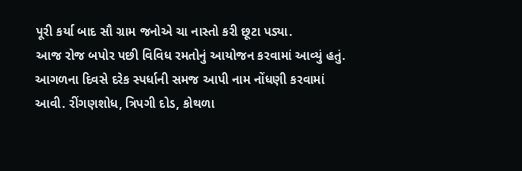પૂરી કર્યા બાદ સૌ ગ્રામ જનોએ ચા નાસ્તો કરી છૂટા પડ્યા.
આજ રોજ બપોર પછી વિવિધ રમતોનું આયોજન કરવામાં આવ્યું હતું. આગળના દિવસે દરેક સ્પર્ધાની સમજ આપી નામ નોંધણી કરવામાં આવી. રીંગણશોધ, ત્રિપગી દોડ, કોથળા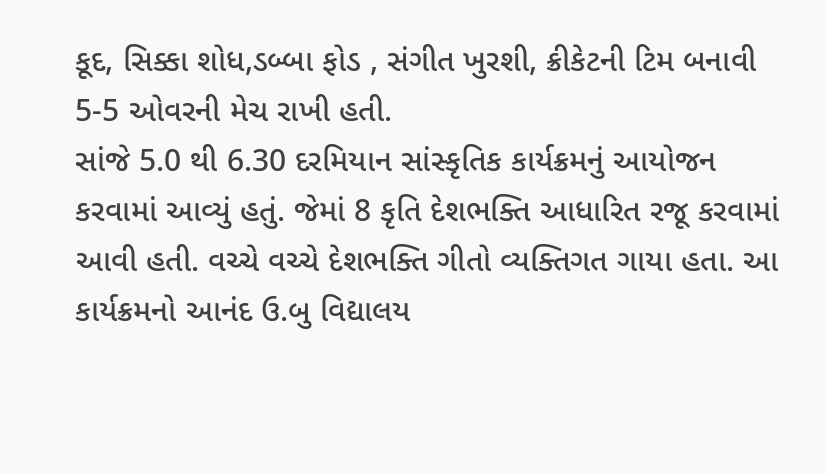કૂદ, સિક્કા શોધ,ડબ્બા ફોડ , સંગીત ખુરશી, ક્રીકેટની ટિમ બનાવી 5-5 ઓવરની મેચ રાખી હતી.
સાંજે 5.0 થી 6.30 દરમિયાન સાંસ્કૃતિક કાર્યક્રમનું આયોજન કરવામાં આવ્યું હતું. જેમાં 8 કૃતિ દેશભક્તિ આધારિત રજૂ કરવામાં આવી હતી. વચ્ચે વચ્ચે દેશભક્તિ ગીતો વ્યક્તિગત ગાયા હતા. આ કાર્યક્રમનો આનંદ ઉ.બુ વિદ્યાલય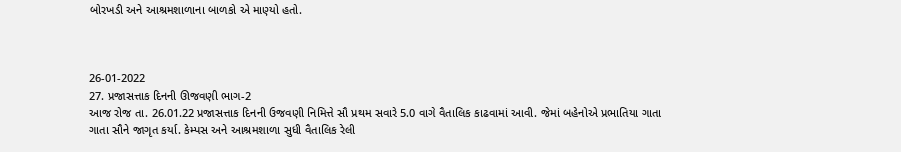બોરખડી અને આશ્રમશાળાના બાળકો એ માણ્યો હતો.



26-01-2022
27. પ્રજાસત્તાક દિનની ઊજવણી ભાગ-2
આજ રોજ તા. 26.01.22 પ્રજાસત્તાક દિનની ઉજવણી નિમિત્તે સૌ પ્રથમ સવારે 5.0 વાગે વૈતાલિક કાઢવામાં આવી. જેમાં બહેનોએ પ્રભાતિયા ગાતા ગાતા સૌને જાગૃત કર્યા. કેમ્પસ અને આશ્રમશાળા સુધી વૈતાલિક રેલી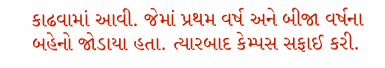કાઢવામાં આવી. જેમાં પ્રથમ વર્ષ અને બીજા વર્ષના બહેનો જોડાયા હતા. ત્યારબાદ કેમ્પસ સફાઈ કરી.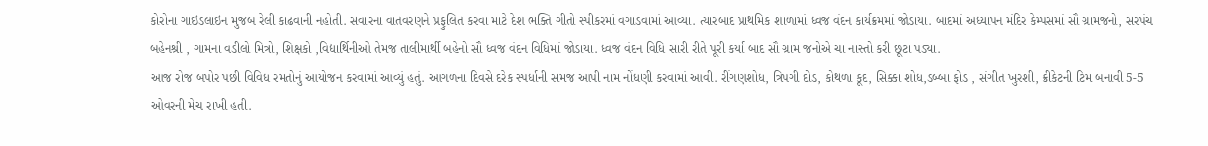કોરોના ગાઇડલાઇન મુજબ રેલી કાઢવાની નહોતી. સવારના વાતવરણને પ્રફુલિત કરવા માટે દેશ ભક્તિ ગીતો સ્પીકરમાં વગાડવામાં આવ્યા. ત્યારબાદ પ્રાથમિક શાળામાં ધ્વજ વંદન કાર્યક્રમમાં જોડાયા. બાદમાં અધ્યાપન મંદિર કેમ્પસમાં સૌ ગ્રામજનો, સરપંચ બહેનશ્રી , ગામના વડીલો મિત્રો, શિક્ષકો ,વિદ્યાર્થિનીઓ તેમજ તાલીમાર્થી બહેનો સૌ ધ્વજ વંદન વિધિમાં જોડાયા. ધ્વજ વંદન વિધિ સારી રીતે પૂરી કર્યા બાદ સૌ ગ્રામ જનોએ ચા નાસ્તો કરી છૂટા પડ્યા.
આજ રોજ બપોર પછી વિવિધ રમતોનું આયોજન કરવામાં આવ્યું હતું. આગળના દિવસે દરેક સ્પર્ધાની સમજ આપી નામ નોંધણી કરવામાં આવી. રીંગણશોધ, ત્રિપગી દોડ, કોથળા કૂદ, સિક્કા શોધ,ડબ્બા ફોડ , સંગીત ખુરશી, ક્રીકેટની ટિમ બનાવી 5-5 ઓવરની મેચ રાખી હતી.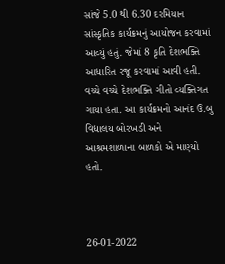સાંજે 5.0 થી 6.30 દરમિયાન સાંસ્કૃતિક કાર્યક્રમનું આયોજન કરવામાં આવ્યું હતું. જેમાં 8 કૃતિ દેશભક્તિ આધારિત રજૂ કરવામાં આવી હતી. વચ્ચે વચ્ચે દેશભક્તિ ગીતો વ્યક્તિગત ગાયા હતા. આ કાર્યક્રમનો આનંદ ઉ.બુ વિદ્યાલય બોરખડી અને આશ્રમશાળાના બાળકો એ માણ્યો હતો.



26-01-2022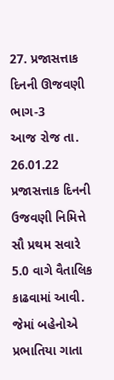27. પ્રજાસત્તાક દિનની ઊજવણી ભાગ-3
આજ રોજ તા. 26.01.22 પ્રજાસત્તાક દિનની ઉજવણી નિમિત્તે સૌ પ્રથમ સવારે 5.0 વાગે વૈતાલિક કાઢવામાં આવી. જેમાં બહેનોએ પ્રભાતિયા ગાતા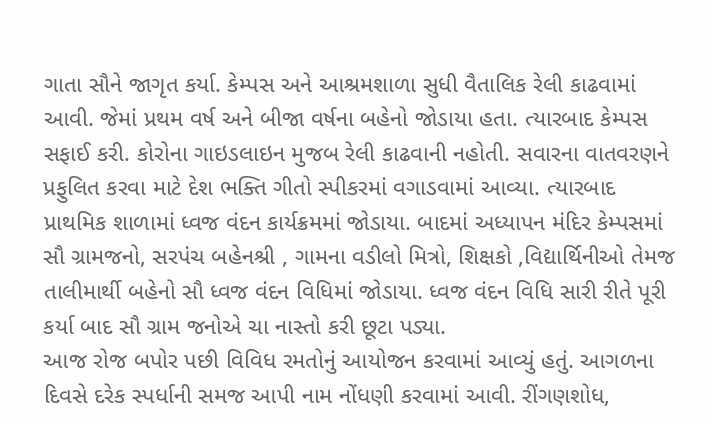ગાતા સૌને જાગૃત કર્યા. કેમ્પસ અને આશ્રમશાળા સુધી વૈતાલિક રેલી કાઢવામાં આવી. જેમાં પ્રથમ વર્ષ અને બીજા વર્ષના બહેનો જોડાયા હતા. ત્યારબાદ કેમ્પસ સફાઈ કરી. કોરોના ગાઇડલાઇન મુજબ રેલી કાઢવાની નહોતી. સવારના વાતવરણને પ્રફુલિત કરવા માટે દેશ ભક્તિ ગીતો સ્પીકરમાં વગાડવામાં આવ્યા. ત્યારબાદ પ્રાથમિક શાળામાં ધ્વજ વંદન કાર્યક્રમમાં જોડાયા. બાદમાં અધ્યાપન મંદિર કેમ્પસમાં સૌ ગ્રામજનો, સરપંચ બહેનશ્રી , ગામના વડીલો મિત્રો, શિક્ષકો ,વિદ્યાર્થિનીઓ તેમજ તાલીમાર્થી બહેનો સૌ ધ્વજ વંદન વિધિમાં જોડાયા. ધ્વજ વંદન વિધિ સારી રીતે પૂરી કર્યા બાદ સૌ ગ્રામ જનોએ ચા નાસ્તો કરી છૂટા પડ્યા.
આજ રોજ બપોર પછી વિવિધ રમતોનું આયોજન કરવામાં આવ્યું હતું. આગળના દિવસે દરેક સ્પર્ધાની સમજ આપી નામ નોંધણી કરવામાં આવી. રીંગણશોધ,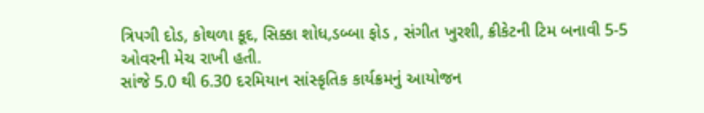ત્રિપગી દોડ, કોથળા કૂદ, સિક્કા શોધ,ડબ્બા ફોડ , સંગીત ખુરશી, ક્રીકેટની ટિમ બનાવી 5-5 ઓવરની મેચ રાખી હતી.
સાંજે 5.0 થી 6.30 દરમિયાન સાંસ્કૃતિક કાર્યક્રમનું આયોજન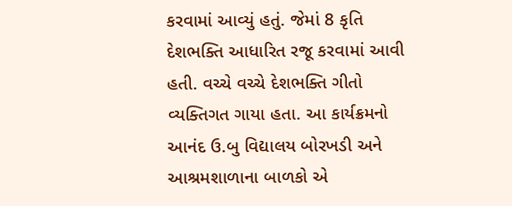કરવામાં આવ્યું હતું. જેમાં 8 કૃતિ દેશભક્તિ આધારિત રજૂ કરવામાં આવી હતી. વચ્ચે વચ્ચે દેશભક્તિ ગીતો વ્યક્તિગત ગાયા હતા. આ કાર્યક્રમનો આનંદ ઉ.બુ વિદ્યાલય બોરખડી અને આશ્રમશાળાના બાળકો એ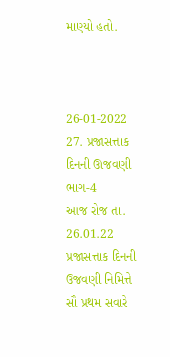માણ્યો હતો.



26-01-2022
27. પ્રજાસત્તાક દિનની ઊજવણી ભાગ-4
આજ રોજ તા. 26.01.22 પ્રજાસત્તાક દિનની ઉજવણી નિમિત્તે સૌ પ્રથમ સવારે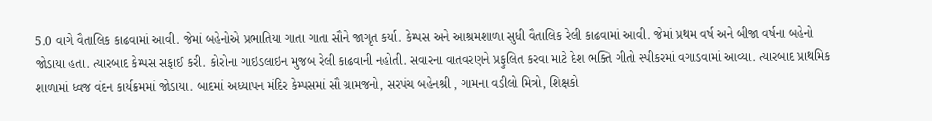5.0 વાગે વૈતાલિક કાઢવામાં આવી. જેમાં બહેનોએ પ્રભાતિયા ગાતા ગાતા સૌને જાગૃત કર્યા. કેમ્પસ અને આશ્રમશાળા સુધી વૈતાલિક રેલી કાઢવામાં આવી. જેમાં પ્રથમ વર્ષ અને બીજા વર્ષના બહેનો જોડાયા હતા. ત્યારબાદ કેમ્પસ સફાઈ કરી. કોરોના ગાઇડલાઇન મુજબ રેલી કાઢવાની નહોતી. સવારના વાતવરણને પ્રફુલિત કરવા માટે દેશ ભક્તિ ગીતો સ્પીકરમાં વગાડવામાં આવ્યા. ત્યારબાદ પ્રાથમિક શાળામાં ધ્વજ વંદન કાર્યક્રમમાં જોડાયા. બાદમાં અધ્યાપન મંદિર કેમ્પસમાં સૌ ગ્રામજનો, સરપંચ બહેનશ્રી , ગામના વડીલો મિત્રો, શિક્ષકો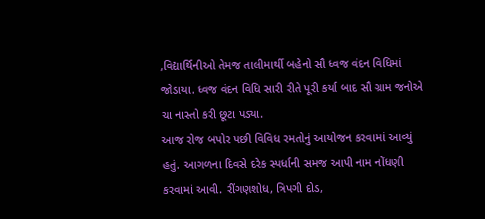,વિદ્યાર્થિનીઓ તેમજ તાલીમાર્થી બહેનો સૌ ધ્વજ વંદન વિધિમાં જોડાયા. ધ્વજ વંદન વિધિ સારી રીતે પૂરી કર્યા બાદ સૌ ગ્રામ જનોએ ચા નાસ્તો કરી છૂટા પડ્યા.
આજ રોજ બપોર પછી વિવિધ રમતોનું આયોજન કરવામાં આવ્યું હતું. આગળના દિવસે દરેક સ્પર્ધાની સમજ આપી નામ નોંધણી કરવામાં આવી. રીંગણશોધ, ત્રિપગી દોડ,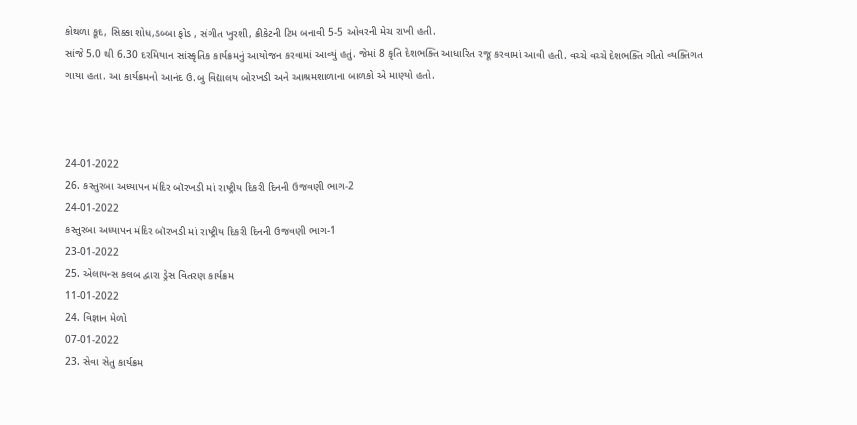કોથળા કૂદ, સિક્કા શોધ,ડબ્બા ફોડ , સંગીત ખુરશી, ક્રીકેટની ટિમ બનાવી 5-5 ઓવરની મેચ રાખી હતી.
સાંજે 5.0 થી 6.30 દરમિયાન સાંસ્કૃતિક કાર્યક્રમનું આયોજન કરવામાં આવ્યું હતું. જેમાં 8 કૃતિ દેશભક્તિ આધારિત રજૂ કરવામાં આવી હતી. વચ્ચે વચ્ચે દેશભક્તિ ગીતો વ્યક્તિગત ગાયા હતા. આ કાર્યક્રમનો આનંદ ઉ.બુ વિદ્યાલય બોરખડી અને આશ્રમશાળાના બાળકો એ માણ્યો હતો.



24-01-2022
26. કસ્તુરબા અધ્યાપન મંદિર બૉરખડી માં રાષ્ટ્રીય દિકરી દિનની ઉજવણી ભાગ-2
24-01-2022
કસ્તુરબા અધ્યાપન મંદિર બૉરખડી માં રાષ્ટ્રીય દિકરી દિનની ઉજવણી ભાગ-1
23-01-2022
25. એલાયન્સ કલબ દ્વારા ડ્રેસ વિતરણ કાર્યક્રમ
11-01-2022
24. વિજ્ઞાન મેળો
07-01-2022
23. સેવા સેતુ કાર્યક્રમ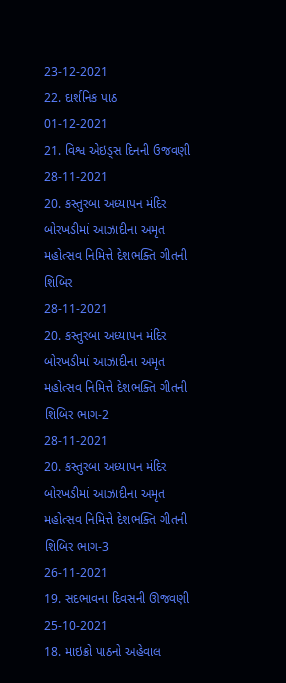23-12-2021
22. દાર્શનિક પાઠ
01-12-2021
21. વિશ્વ એઇડ્સ દિનની ઉજવણી
28-11-2021
20. કસ્તુરબા અધ્યાપન મંદિર બોરખડીમાં આઝાદીના અમૃત મહોત્સવ નિમિત્તે દેશભક્તિ ગીતની શિબિર
28-11-2021
20. કસ્તુરબા અધ્યાપન મંદિર બોરખડીમાં આઝાદીના અમૃત મહોત્સવ નિમિત્તે દેશભક્તિ ગીતની શિબિર ભાગ-2
28-11-2021
20. કસ્તુરબા અધ્યાપન મંદિર બોરખડીમાં આઝાદીના અમૃત મહોત્સવ નિમિત્તે દેશભક્તિ ગીતની શિબિર ભાગ-3
26-11-2021
19. સદભાવના દિવસની ઊજવણી
25-10-2021
18. માઇક્રો પાઠનો અહેવાલ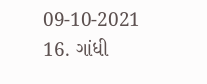09-10-2021
16. ગાંધી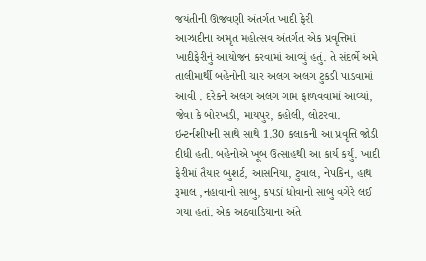જયંતીની ઊજવણી અંતર્ગત ખાદી ફેરી
આઝાદીના અમૃત મહોત્સવ અંતર્ગત એક પ્રવૃત્તિમાં ખાદીફેરીનું આયોજન કરવામાં આવ્યું હતું. તે સંદર્ભે અમે તાલીમાર્થી બહેનોની ચાર અલગ અલગ ટુકડી પાડવામાં આવી . દરેકને અલગ અલગ ગામ ફાળવવામાં આવ્યાં, જેવા કે બોરખડી, માયપુર, કહોલી, લોટરવા. ઇન્ટર્નશીપની સાથે સાથે 1.30 કલાકની આ પ્રવૃત્તિ જોડી દીધી હતી. બહેનોએ ખૂબ ઉત્સાહથી આ કાર્ય કર્યું. ખાદી ફેરીમાં તૈયાર બુશર્ટ, આસનિયા, ટુવાલ, નેપકિન, હાથ રૂમાલ ,નહાવાનો સાબુ, કપડાં ધોવાનો સાબુ વગેરે લઈ ગયા હતાં. એક અઠવાડિયાના અંતે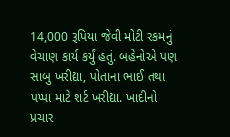14,000 રૂપિયા જેવી મોટી રકમનું વેચાણ કાર્ય કર્યું હતું. બહેનોએ પણ સાબુ ખરીદ્યા, પોતાના ભાઈ તથા પપ્પા માટે શર્ટ ખરીદ્યા. ખાદીનો પ્રચાર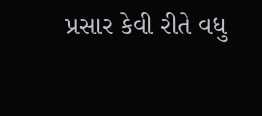પ્રસાર કેવી રીતે વધુ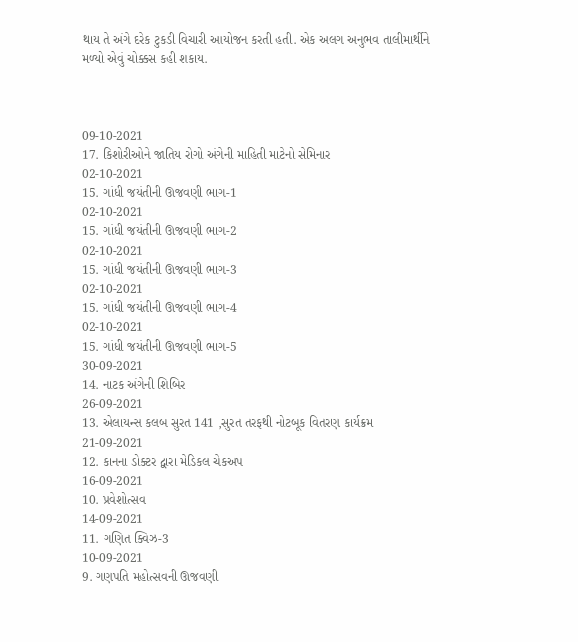થાય તે અંગે દરેક ટુકડી વિચારી આયોજન કરતી હતી. એક અલગ અનુભવ તાલીમાર્થીને મળ્યો એવું ચોક્કસ કહી શકાય.



09-10-2021
17. કિશોરીઓને જાતિય રોગો અંગેની માહિતી માટેનો સેમિનાર
02-10-2021
15. ગાંધી જયંતીની ઊજવણી ભાગ-1
02-10-2021
15. ગાંધી જયંતીની ઊજવણી ભાગ-2
02-10-2021
15. ગાંધી જયંતીની ઊજવણી ભાગ-3
02-10-2021
15. ગાંધી જયંતીની ઊજવણી ભાગ-4
02-10-2021
15. ગાંધી જયંતીની ઊજવણી ભાગ-5
30-09-2021
14. નાટક અંગેની શિબિર
26-09-2021
13. એલાયન્સ કલબ સુરત 141 ,સુરત તરફથી નોટબૂક વિતરણ કાર્યક્રમ
21-09-2021
12. કાનના ડોક્ટર દ્વારા મેડિકલ ચેકઅપ
16-09-2021
10. પ્રવેશોત્સવ
14-09-2021
11. ગણિત ક્વિઝ-3
10-09-2021
9. ગણપતિ મહોત્સવની ઊજવણી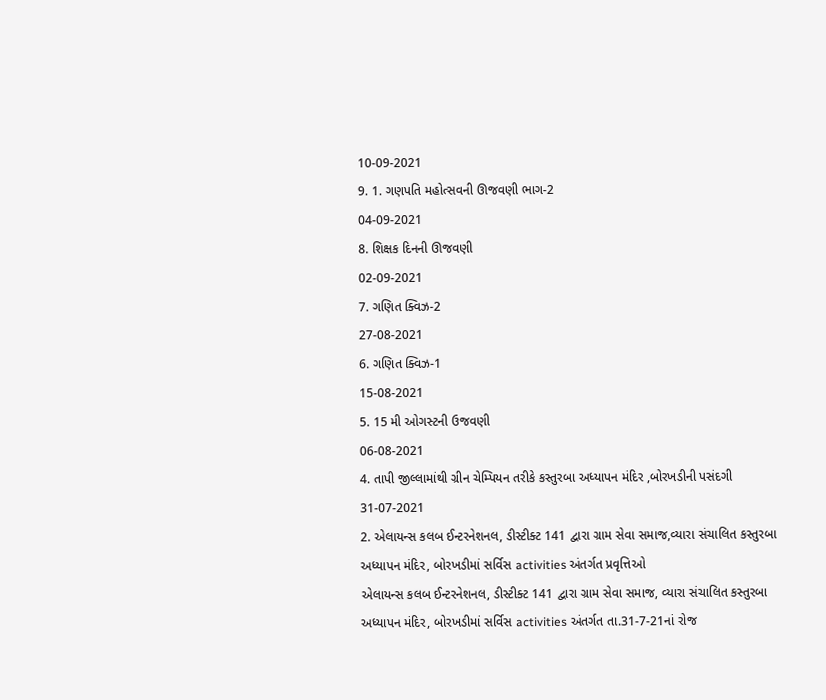10-09-2021
9. 1. ગણપતિ મહોત્સવની ઊજવણી ભાગ-2
04-09-2021
8. શિક્ષક દિનની ઊજવણી
02-09-2021
7. ગણિત ક્વિઝ-2
27-08-2021
6. ગણિત ક્વિઝ-1
15-08-2021
5. 15 મી ઓગસ્ટની ઉજવણી
06-08-2021
4. તાપી જીલ્લામાંથી ગ્રીન ચેમ્પિયન તરીકે કસ્તુરબા અધ્યાપન મંદિર ,બોરખડીની પસંદગી
31-07-2021
2. એલાયન્સ કલબ ઈન્ટરનેશનલ, ડીસ્ટીક્ટ 141 દ્વારા ગ્રામ સેવા સમાજ,વ્યારા સંચાલિત કસ્તુરબા અધ્યાપન મંદિર, બોરખડીમાં સર્વિસ activities અંતર્ગત પ્રવૃત્તિઓ
એલાયન્સ કલબ ઈન્ટરનેશનલ, ડીસ્ટીક્ટ 141 દ્વારા ગ્રામ સેવા સમાજ, વ્યારા સંચાલિત કસ્તુરબા અધ્યાપન મંદિર, બોરખડીમાં સર્વિસ activities અંતર્ગત તા.31-7-21નાં રોજ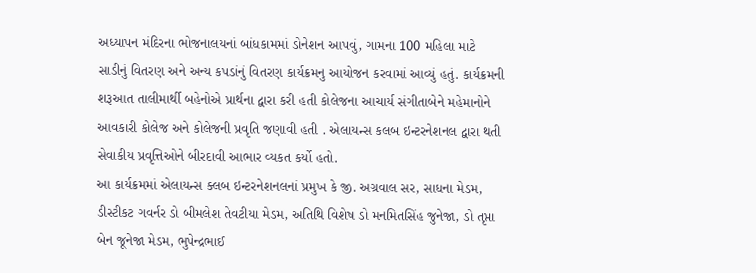અધ્યાપન મંદિરના ભોજનાલયનાં બાંધકામમાં ડોનેશન આપવું, ગામના 100 મહિલા માટે સાડીનું વિતરણ અને અન્ય કપડાંનું વિતરણ કાર્યક્રમનુ આયોજન કરવામાં આવ્યું હતું. કાર્યક્રમની શરૂઆત તાલીમાર્થી બહેનોએ પ્રાર્થના દ્વારા કરી હતી કોલેજના આચાર્ય સંગીતાબેને મહેમાનોને આવકારી કોલેજ અને કોલેજની પ્રવૃતિ જણાવી હતી . એલાયન્સ કલબ ઇન્ટરનેશનલ દ્વારા થતી સેવાકીય પ્રવૃત્તિઓને બીરદાવી આભાર વ્યકત કર્યો હતો.
આ કાર્યક્રમમાં એલાયન્સ ક્લબ ઇન્ટરનેશનલનાં પ્રમુખ કે જી. અગ્રવાલ સર, સાધના મેડમ, ડીસ્ટીકટ ગવર્નર ડો બીમલેશ તેવટીયા મેડમ, અતિથિ વિશેષ ડો મનમિતસિંહ જુનેજા, ડો તૃપ્તા બેન જૂનેજા મેડમ, ભુપેન્દ્રભાઈ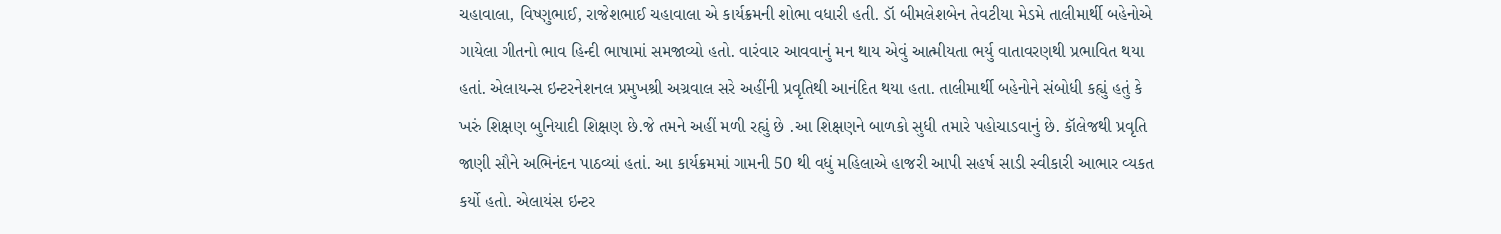ચહાવાલા, વિષ્ણુભાઈ, રાજેશભાઈ ચહાવાલા એ કાર્યક્રમની શોભા વધારી હતી. ડૉ બીમલેશબેન તેવટીયા મેડમે તાલીમાર્થી બહેનોએ ગાયેલા ગીતનો ભાવ હિન્દી ભાષામાં સમજાવ્યો હતો. વારંવાર આવવાનું મન થાય એવું આત્મીયતા ભર્યુ વાતાવરણથી પ્રભાવિત થયા હતાં. એલાયન્સ ઇન્ટરનેશનલ પ્રમુખશ્રી અગ્રવાલ સરે અહીંની પ્રવૃતિથી આનંદિત થયા હતા. તાલીમાર્થી બહેનોને સંબોધી કહ્યું હતું કે ખરું શિક્ષણ બુનિયાદી શિક્ષણ છે.જે તમને અહીં મળી રહ્યું છે .આ શિક્ષણને બાળકો સુધી તમારે પહોચાડવાનું છે. કૉલેજથી પ્રવૃતિ જાણી સૌને અભિનંદન પાઠવ્યાં હતાં. આ કાર્યક્રમમાં ગામની 50 થી વધું મહિલાએ હાજરી આપી સહર્ષ સાડી સ્વીકારી આભાર વ્યકત કર્યો હતો. એલાયંસ ઇન્ટર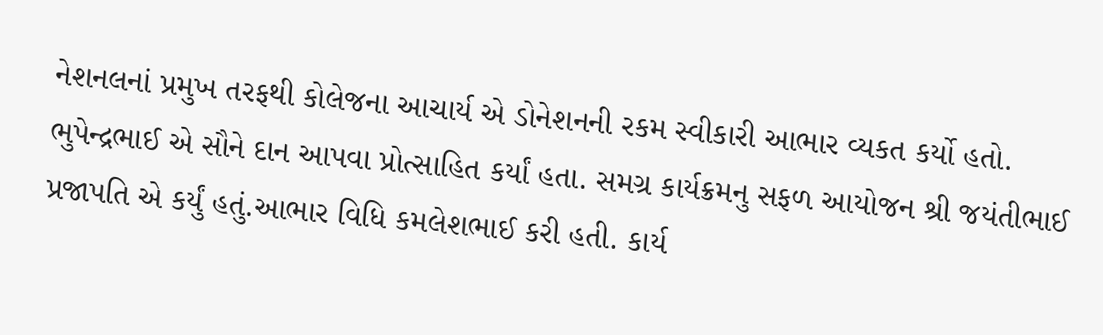નેશનલનાં પ્રમુખ તરફથી કોલેજના આચાર્ય એ ડોનેશનની રકમ સ્વીકારી આભાર વ્યકત કર્યો હતો. ભુપેન્દ્રભાઈ એ સૌને દાન આપવા પ્રોત્સાહિત કર્યાં હતા. સમગ્ર કાર્યક્રમનુ સફળ આયોજન શ્રી જયંતીભાઈ પ્રજાપતિ એ કર્યું હતું.આભાર વિધિ કમલેશભાઈ કરી હતી. કાર્ય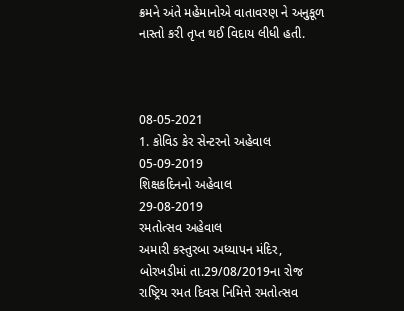ક્રમને અંતે મહેમાનોએ વાતાવરણ ને અનુકૂળ નાસ્તો કરી તૃપ્ત થઈ વિદાય લીધી હતી.



08-05-2021
1. કોવિડ કેર સેન્ટરનો અહેવાલ
05-09-2019
શિક્ષકદિનનો અહેવાલ
29-08-2019
રમતોત્સવ અહેવાલ
અમારી કસ્તુરબા અધ્યાપન મંદિર, બોરખડીમાં તા.29/08/2019ના રોજ રાષ્ટ્રિય રમત દિવસ નિમિત્તે રમતોત્સવ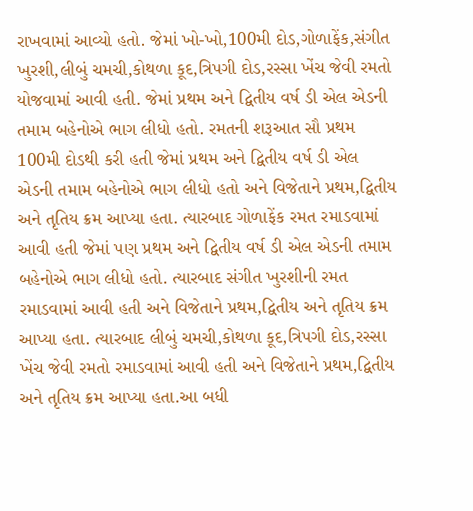રાખવામાં આવ્યો હતો. જેમાં ખો-ખો,100મી દોડ,ગોળાફેંક,સંગીત ખુરશી,લીબું ચમચી,કોથળા કૂદ,ત્રિપગી દોડ,રસ્સા ખેંચ જેવી રમતો યોજવામાં આવી હતી. જેમાં પ્રથમ અને દ્વિતીય વર્ષ ડી એલ એડની તમામ બહેનોએ ભાગ લીધો હતો. રમતની શરૂઆત સૌ પ્રથમ 100મી દોડથી કરી હતી જેમાં પ્રથમ અને દ્વિતીય વર્ષ ડી એલ એડની તમામ બહેનોએ ભાગ લીધો હતો અને વિજેતાને પ્રથમ,દ્વિતીય અને તૃતિય ક્રમ આપ્યા હતા. ત્યારબાદ ગોળાફેંક રમત રમાડવામાં આવી હતી જેમાં પણ પ્રથમ અને દ્વિતીય વર્ષ ડી એલ એડની તમામ બહેનોએ ભાગ લીધો હતો. ત્યારબાદ સંગીત ખુરશીની રમત રમાડવામાં આવી હતી અને વિજેતાને પ્રથમ,દ્વિતીય અને તૃતિય ક્રમ આપ્યા હતા. ત્યારબાદ લીબું ચમચી,કોથળા કૂદ,ત્રિપગી દોડ,રસ્સા ખેંચ જેવી રમતો રમાડવામાં આવી હતી અને વિજેતાને પ્રથમ,દ્વિતીય અને તૃતિય ક્રમ આપ્યા હતા.આ બધી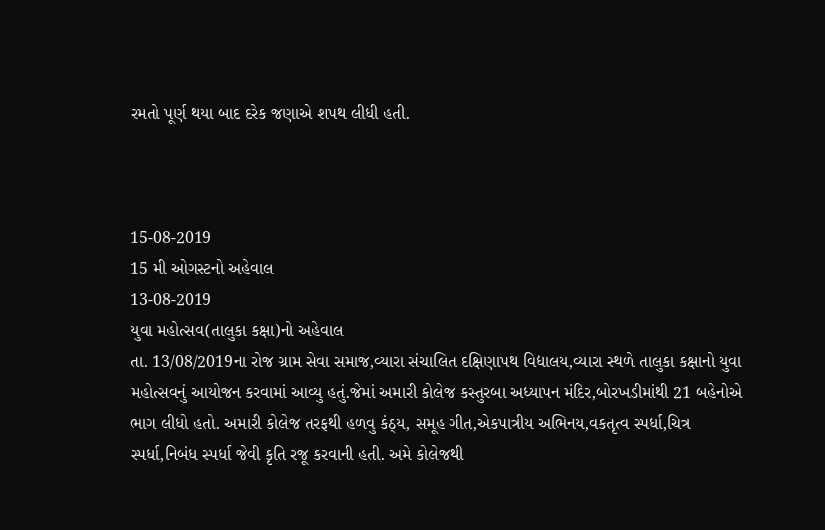રમતો પૂર્ણ થયા બાદ દરેક જણાએ શપથ લીધી હતી.



15-08-2019
15 મી ઓગસ્ટનો અહેવાલ
13-08-2019
યુવા મહોત્સવ(તાલુકા કક્ષા)નો અહેવાલ
તા. 13/08/2019ના રોજ ગ્રામ સેવા સમાજ,વ્યારા સંચાલિત દક્ષિણાપથ વિદ્યાલય,વ્યારા સ્થળે તાલુકા કક્ષાનો યુવા મહોત્સવનું આયોજન કરવામાં આવ્યુ હતું.જેમાં અમારી કોલેજ કસ્તુરબા અધ્યાપન મંદિર,બોરખડીમાંથી 21 બહેનોએ ભાગ લીધો હતો. અમારી કોલેજ તરફથી હળવુ કંઠ્ય, સમૂહ ગીત,એકપાત્રીય અભિનય,વકતૃત્વ સ્પર્ધા,ચિત્ર સ્પર્ધા,નિબંધ સ્પર્ધા જેવી કૃતિ રજૂ કરવાની હતી. અમે કોલેજથી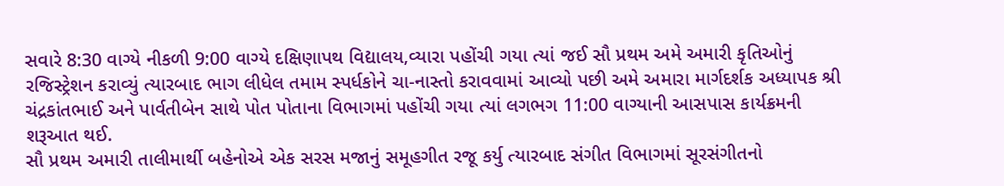સવારે 8:30 વાગ્યે નીકળી 9:00 વાગ્યે દક્ષિણાપથ વિદ્યાલય,વ્યારા પહોંચી ગયા ત્યાં જઈ સૌ પ્રથમ અમે અમારી કૃતિઓનું રજિસ્ટ્રેશન કરાવ્યું ત્યારબાદ ભાગ લીધેલ તમામ સ્પર્ધકોને ચા-નાસ્તો કરાવવામાં આવ્યો પછી અમે અમારા માર્ગદર્શક અધ્યાપક શ્રી ચંદ્રકાંતભાઈ અને પાર્વતીબેન સાથે પોત પોતાના વિભાગમાં પહોંચી ગયા ત્યાં લગભગ 11:00 વાગ્યાની આસપાસ કાર્યક્રમની શરૂઆત થઈ.
સૌ પ્રથમ અમારી તાલીમાર્થી બહેનોએ એક સરસ મજાનું સમૂહગીત રજૂ કર્યુ ત્યારબાદ સંગીત વિભાગમાં સૂરસંગીતનો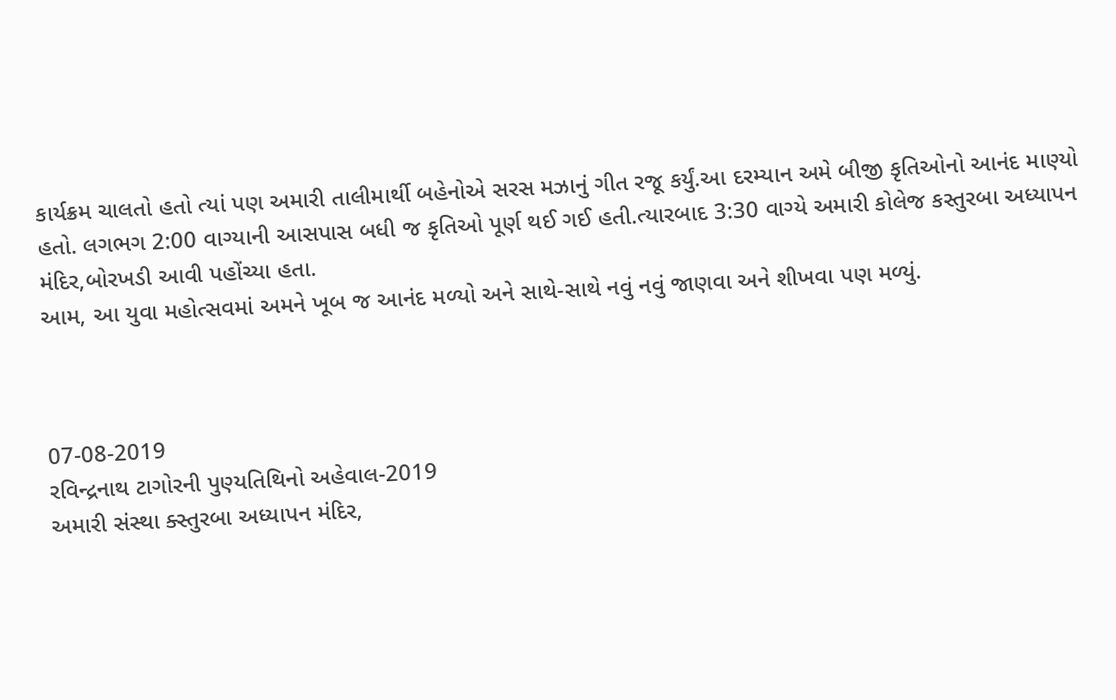કાર્યક્રમ ચાલતો હતો ત્યાં પણ અમારી તાલીમાર્થી બહેનોએ સરસ મઝાનું ગીત રજૂ કર્યું.આ દરમ્યાન અમે બીજી કૃતિઓનો આનંદ માણ્યો હતો. લગભગ 2:00 વાગ્યાની આસપાસ બધી જ કૃતિઓ પૂર્ણ થઈ ગઈ હતી.ત્યારબાદ 3:30 વાગ્યે અમારી કોલેજ કસ્તુરબા અધ્યાપન મંદિર,બોરખડી આવી પહોંચ્યા હતા.
આમ, આ યુવા મહોત્સવમાં અમને ખૂબ જ આનંદ મળ્યો અને સાથે-સાથે નવું નવું જાણવા અને શીખવા પણ મળ્યું.



07-08-2019
રવિન્દ્રનાથ ટાગોરની પુણ્યતિથિનો અહેવાલ-2019
અમારી સંસ્થા ક્સ્તુરબા અધ્યાપન મંદિર,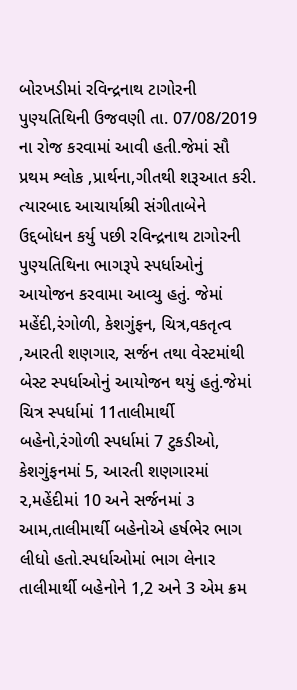બોરખડીમાં રવિન્દ્રનાથ ટાગોરની પુણ્યતિથિની ઉજવણી તા. 07/08/2019 ના રોજ કરવામાં આવી હતી.જેમાં સૌ પ્રથમ શ્લોક ,પ્રાર્થના,ગીતથી શરૂઆત કરી. ત્યારબાદ આચાર્યાશ્રી સંગીતાબેને ઉદ્દબોધન કર્યુ પછી રવિન્દ્રનાથ ટાગોરની પુણ્યતિથિના ભાગરૂપે સ્પર્ધાઓનું આયોજન કરવામા આવ્યુ હતું. જેમાં મહેંદી,રંગોળી, કેશગુંફન, ચિત્ર,વકતૃત્વ ,આરતી શણગાર, સર્જન તથા વેસ્ટમાંથી બેસ્ટ સ્પર્ધાઓનું આયોજન થયું હતું.જેમાં ચિત્ર સ્પર્ધામાં 11તાલીમાર્થી બહેનો,રંગોળી સ્પર્ધામાં 7 ટુકડીઓ, કેશગુંફનમાં 5, આરતી શણગારમાં ૨,મહેંદીમાં 10 અને સર્જનમાં ૩ આમ,તાલીમાર્થી બહેનોએ હર્ષભેર ભાગ લીધો હતો.સ્પર્ધાઓમાં ભાગ લેનાર તાલીમાર્થી બહેનોને 1,2 અને 3 એમ ક્રમ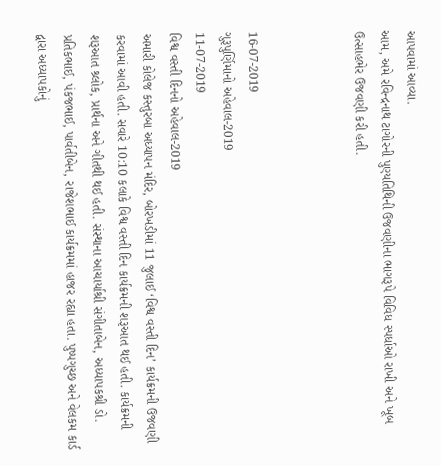આપવામાં આવ્યા.
આમ, અમે રવિન્દ્રનાથ ટાગોરની પુણ્યતિથિની ઉજવણીના ભાગરૂપે વિવિધ સ્પર્ધાઓ રાખી અને ખૂબ ઉત્સાહભેર ઉજવણી કરી હતી.



16-07-2019
ગુરૂપુર્ણિમાનો અહેવાલ-2019
11-07-2019
વિશ્વ વસ્તી દિનનો અહેવાલ-2019
અમારી કોલેજ કસ્તુરબા અધ્યાપન મંદિર, બોરખડીમાં 11 જુલાઈ ‘વિશ્વ વસ્તી દિન’ કાર્યક્રમની ઉજવણી કરવામાં આવી હતી. સવારે 10:10 કલાકે વિશ્વ વસ્તી દિન કાર્યક્રમની શરૂઆત થઈ હતી. કાર્યક્રમની શરૂઆત શ્ર્લોક, પ્રાર્થના અને ગીતથી થઈ હતી. સંસ્થાના આચાર્યાશ્રી સંગીતાબેન, અધ્યાપકશ્રી ડો. પ્રતિકભાઈ, પંકજભાઈ, પાર્વતીબેન, રાજેશભાઈ કાર્યક્રમમાં હાજર રહ્યા હતા. પુષ્પગુચ્છ અને વેલકમ કાર્ડ દ્વારા અધ્યાપકોનું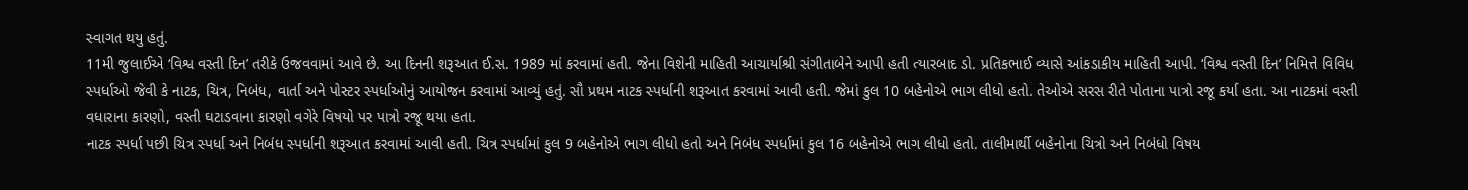સ્વાગત થયુ હતું.
11મી જુલાઈએ ‘વિશ્વ વસ્તી દિન’ તરીકે ઉજવવામાં આવે છે. આ દિનની શરૂઆત ઈ.સ. 1989 માં કરવામાં હતી. જેના વિશેની માહિતી આચાર્યાશ્રી સંગીતાબેને આપી હતી ત્યારબાદ ડો. પ્રતિકભાઈ વ્યાસે આંકડાકીય માહિતી આપી. ‘વિશ્વ વસ્તી દિન’ નિમિત્તે વિવિધ સ્પર્ધાઓ જેવી કે નાટક, ચિત્ર, નિબંધ, વાર્તા અને પોસ્ટર સ્પર્ધાઓનું આયોજન કરવામાં આવ્યું હતું. સૌ પ્રથમ નાટક સ્પર્ધાની શરૂઆત કરવામાં આવી હતી. જેમાં કુલ 10 બહેનોએ ભાગ લીધો હતો. તેઓએ સરસ રીતે પોતાના પાત્રો રજૂ કર્યા હતા. આ નાટકમાં વસ્તી વધારાના કારણો, વસ્તી ઘટાડવાના કારણો વગેરે વિષયો પર પાત્રો રજૂ થયા હતા.
નાટક સ્પર્ધા પછી ચિત્ર સ્પર્ધા અને નિબંધ સ્પર્ધાની શરૂઆત કરવામાં આવી હતી. ચિત્ર સ્પર્ધામાં કુલ 9 બહેનોએ ભાગ લીધો હતો અને નિબંધ સ્પર્ધામાં કુલ 16 બહેનોએ ભાગ લીધો હતો. તાલીમાર્થી બહેનોના ચિત્રો અને નિબંધો વિષય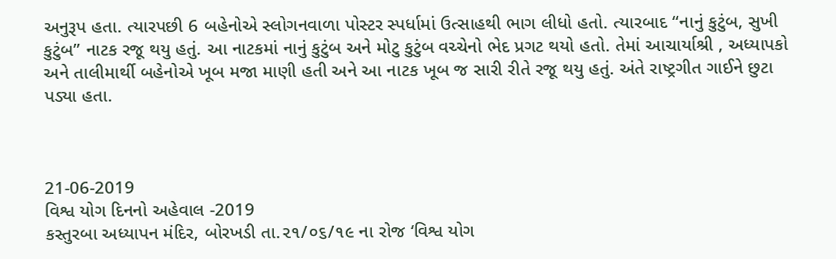અનુરૂપ હતા. ત્યારપછી 6 બહેનોએ સ્લોગનવાળા પોસ્ટર સ્પર્ધામાં ઉત્સાહથી ભાગ લીધો હતો. ત્યારબાદ “નાનું કુટુંબ, સુખી કુટુંબ” નાટક રજૂ થયુ હતું. આ નાટકમાં નાનું કુટુંબ અને મોટુ કુટુંબ વચ્ચેનો ભેદ પ્રગટ થયો હતો. તેમાં આચાર્યાશ્રી , અધ્યાપકો અને તાલીમાર્થી બહેનોએ ખૂબ મજા માણી હતી અને આ નાટક ખૂબ જ સારી રીતે રજૂ થયુ હતું. અંતે રાષ્ટ્રગીત ગાઈને છુટા પડ્યા હતા.



21-06-2019
વિશ્વ યોગ દિનનો અહેવાલ -2019
કસ્તુરબા અધ્યાપન મંદિર, બોરખડી તા.૨૧/૦૬/૧૯ ના રોજ ‘વિશ્વ યોગ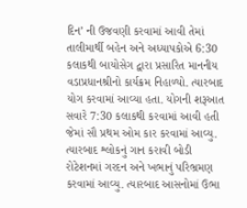દિન’ ની ઉજવણી કરવામાં આવી તેમાં તાલીમાર્થી બહેન અને અધ્યાપકોએ 6:30 કલાકથી બાયોસેગ દ્વારા પ્રસારિત માનનીય વડાપ્રધાનશ્રીનો કાર્યક્રમ નિહાળ્યો. ત્યારબાદ યોગ કરવામાં આવ્યા હતા. યોગની શરૂઆત સવારે 7:30 કલાકથી કરવામાં આવી હતી જેમાં સૌ પ્રથમ ઓમ કાર કરવામાં આવ્યુ. ત્યારબાદ શ્લોકનું ગાન કરાવી બોડી રોટેશનમાં ગરદન અને ખભાનું પરિભ્રમણ કરવામાં આવ્યુ. ત્યારબાદ આસનોમાં ઉભા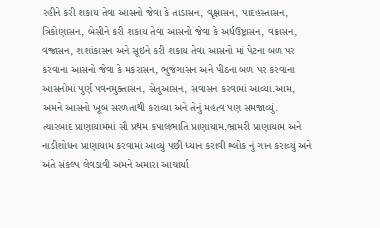રહીને કરી શકાય તેવા આસનો જેવા કે તાડાસન, વૃક્ષાસન, પાદહસ્તાસન, ત્રિકોણાસન, બેસીને કરી શકાય તેવા આસનો જેવા કે અર્ધઉષ્ટ્રાસન, વક્રાસન, વજ્રાસન, શશાંકાસન અને સૂઇને કરી શકાય તેવા આસનો માં પેટના બળ પર કરવાના આસનો જેવા કે મકરાસન, ભુજંગાસન અને પીઠના બળ પર કરવાના આસનોમાં પુર્ણ પવનમુક્તાસન, સેતુઆસન, સવાસન કરવામાં આવ્યા.આમ, અમને આસનો ખૂબ સરળતાથી કરાવ્યા અને તેનું મહત્વ પણ સમજાવ્યું.
ત્યારબાદ પ્રાણાયામમાં સૌ પ્રથમ કપાલભાતિ પ્રાણાયામ,ભ્રામરી પ્રાણાયામ અને નાડીશોધન પ્રાણાયામ કરવામાં આવ્યું પછી ધ્યાન કરાવી શ્લોક નું ગાન કરાવ્યું અને અંતે સંકલ્પ લેવડાવી અમને અમારા આચાર્યા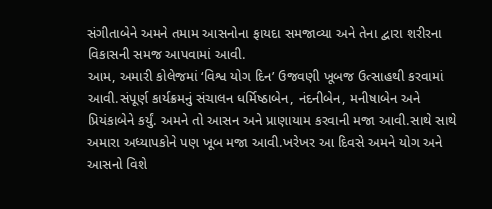સંગીતાબેને અમને તમામ આસનોના ફાયદા સમજાવ્યા અને તેના દ્વારા શરીરના વિકાસની સમજ આપવામાં આવી.
આમ, અમારી કોલેજમાં ‘વિશ્વ યોગ દિન’ ઉજવણી ખૂબજ ઉત્સાહથી કરવામાં આવી.સંપૂર્ણ કાર્યક્રમનું સંચાલન ધર્મિષ્ઠાબેન, નંદનીબેન, મનીષાબેન અને પ્રિયંકાબેને કર્યું. અમને તો આસન અને પ્રાણાયામ કરવાની મજા આવી.સાથે સાથે અમારા અધ્યાપકોને પણ ખૂબ મજા આવી.ખરેખર આ દિવસે અમને યોગ અને આસનો વિશે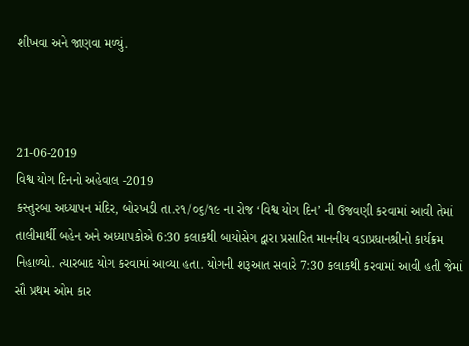શીખવા અને જાણવા મળ્યું.



21-06-2019
વિશ્વ યોગ દિનનો અહેવાલ -2019
કસ્તુરબા અધ્યાપન મંદિર, બોરખડી તા.૨૧/૦૬/૧૯ ના રોજ ‘વિશ્વ યોગ દિન’ ની ઉજવણી કરવામાં આવી તેમાં તાલીમાર્થી બહેન અને અધ્યાપકોએ 6:30 કલાકથી બાયોસેગ દ્વારા પ્રસારિત માનનીય વડાપ્રધાનશ્રીનો કાર્યક્રમ નિહાળ્યો. ત્યારબાદ યોગ કરવામાં આવ્યા હતા. યોગની શરૂઆત સવારે 7:30 કલાકથી કરવામાં આવી હતી જેમાં સૌ પ્રથમ ઓમ કાર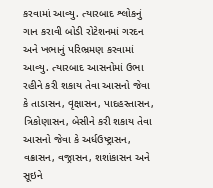કરવામાં આવ્યુ. ત્યારબાદ શ્લોકનું ગાન કરાવી બોડી રોટેશનમાં ગરદન અને ખભાનું પરિભ્રમણ કરવામાં આવ્યુ. ત્યારબાદ આસનોમાં ઉભા રહીને કરી શકાય તેવા આસનો જેવા કે તાડાસન, વૃક્ષાસન, પાદહસ્તાસન, ત્રિકોણાસન, બેસીને કરી શકાય તેવા આસનો જેવા કે અર્ધઉષ્ટ્રાસન, વક્રાસન, વજ્રાસન, શશાંકાસન અને સૂઇને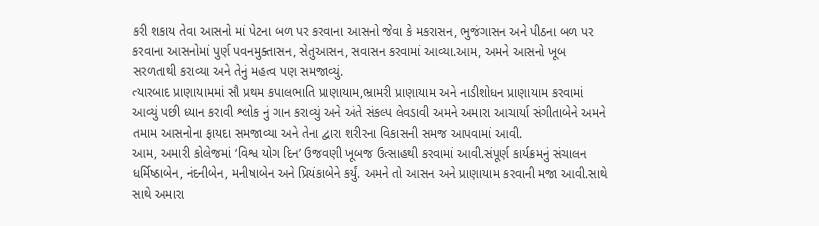કરી શકાય તેવા આસનો માં પેટના બળ પર કરવાના આસનો જેવા કે મકરાસન, ભુજંગાસન અને પીઠના બળ પર કરવાના આસનોમાં પુર્ણ પવનમુક્તાસન, સેતુઆસન, સવાસન કરવામાં આવ્યા.આમ, અમને આસનો ખૂબ સરળતાથી કરાવ્યા અને તેનું મહત્વ પણ સમજાવ્યું.
ત્યારબાદ પ્રાણાયામમાં સૌ પ્રથમ કપાલભાતિ પ્રાણાયામ,ભ્રામરી પ્રાણાયામ અને નાડીશોધન પ્રાણાયામ કરવામાં આવ્યું પછી ધ્યાન કરાવી શ્લોક નું ગાન કરાવ્યું અને અંતે સંકલ્પ લેવડાવી અમને અમારા આચાર્યા સંગીતાબેને અમને તમામ આસનોના ફાયદા સમજાવ્યા અને તેના દ્વારા શરીરના વિકાસની સમજ આપવામાં આવી.
આમ, અમારી કોલેજમાં ‘વિશ્વ યોગ દિન’ ઉજવણી ખૂબજ ઉત્સાહથી કરવામાં આવી.સંપૂર્ણ કાર્યક્રમનું સંચાલન ધર્મિષ્ઠાબેન, નંદનીબેન, મનીષાબેન અને પ્રિયંકાબેને કર્યું. અમને તો આસન અને પ્રાણાયામ કરવાની મજા આવી.સાથે સાથે અમારા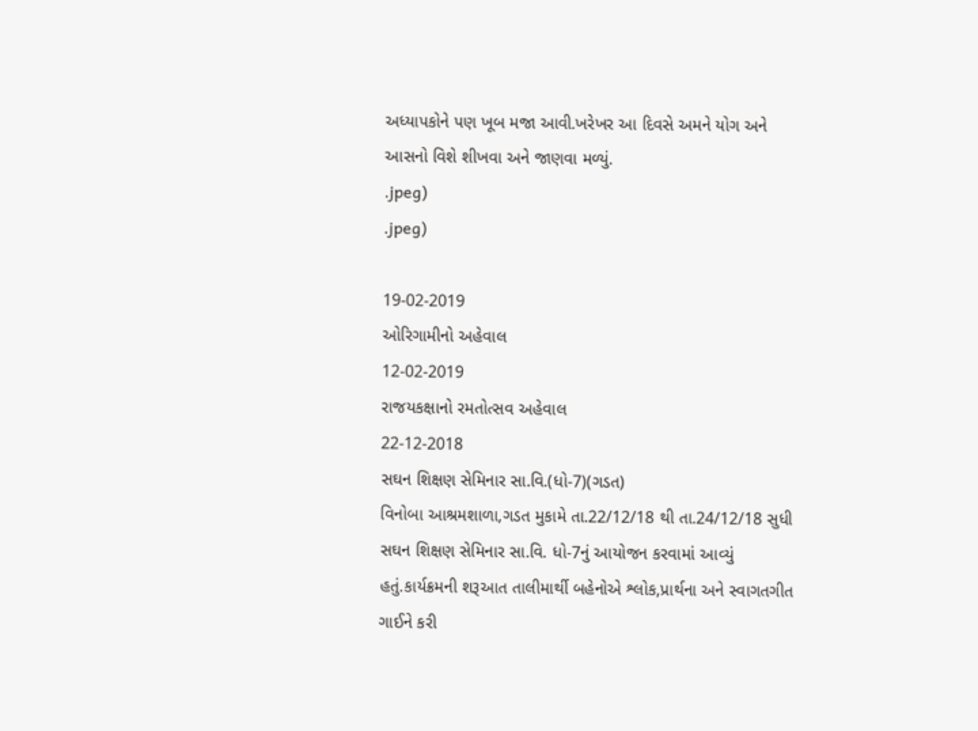અધ્યાપકોને પણ ખૂબ મજા આવી.ખરેખર આ દિવસે અમને યોગ અને આસનો વિશે શીખવા અને જાણવા મળ્યું.
.jpeg)
.jpeg)

19-02-2019
ઓરિગામીનો અહેવાલ
12-02-2019
રાજયકક્ષાનો રમતોત્સવ અહેવાલ
22-12-2018
સઘન શિક્ષણ સેમિનાર સા.વિ.(ધો-7)(ગડત)
વિનોબા આશ્રમશાળા,ગડત મુકામે તા.22/12/18 થી તા.24/12/18 સુધી સઘન શિક્ષણ સેમિનાર સા.વિ. ધો-7નું આયોજન કરવામાં આવ્યું હતું.કાર્યક્રમની શરૂઆત તાલીમાર્થી બહેનોએ શ્લોક,પ્રાર્થના અને સ્વાગતગીત ગાઈને કરી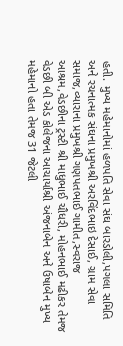હતી. મુખ્ય મહેમાનોમાં હળપતિ સેવા સંઘ બારડોલી,પગલા સમિતિ અને રચનાત્મક સંઘના પ્રમુખશ્રી અરવિંદભાઇ દેસાઈ, ગ્રામ સેવા સમાજ,વ્યારાના પ્રમુખશ્રી ગણપતભાઈ ગામીત,સ્વરાજ આશ્રમ,વેડછીના ટ્રસ્ટી શ્રી માધુભાઈ ચૌધરી, મોહનભાઈ મઢીકર તેમજ વેડછી બી એડ કોલેજના આચાર્યાશ્રી અંજનાબેન અને ઉષાબેન મુખ્ય મહેમાનો હતા તેમજ 31 જેટલી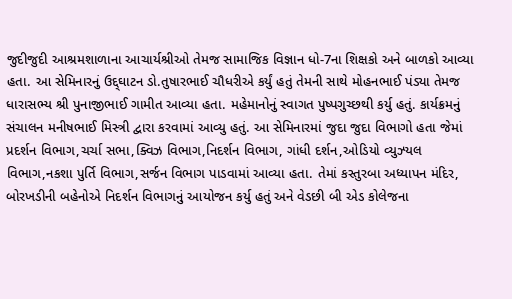જુદીજુદી આશ્રમશાળાના આચાર્યશ્રીઓ તેમજ સામાજિક વિજ્ઞાન ધો-7ના શિક્ષકો અને બાળકો આવ્યા હતા. આ સેમિનારનું ઉદ્દ્ઘાટન ડો.તુષારભાઈ ચૌધરીએ કર્યું હતું તેમની સાથે મોહનભાઈ પંડ્યા તેમજ ધારાસભ્ય શ્રી પુનાજીભાઈ ગામીત આવ્યા હતા. મહેમાનોનું સ્વાગત પુષ્પગુચ્છથી કર્યુ હતું. કાર્યક્રમનું સંચાલન મનીષભાઈ મિસ્ત્રી દ્વારા કરવામાં આવ્યુ હતું. આ સેમિનારમાં જુદા જુદા વિભાગો હતા જેમાં પ્રદર્શન વિભાગ,ચર્ચા સભા,ક્વિઝ વિભાગ,નિદર્શન વિભાગ, ગાંધી દર્શન,ઓડિયો વ્યુઝ્યલ વિભાગ,નકશા પુર્તિ વિભાગ,સર્જન વિભાગ પાડવામાં આવ્યા હતા. તેમાં કસ્તુરબા અધ્યાપન મંદિર, બોરખડીની બહેનોએ નિદર્શન વિભાગનું આયોજન કર્યુ હતું અને વેડછી બી એડ કોલેજના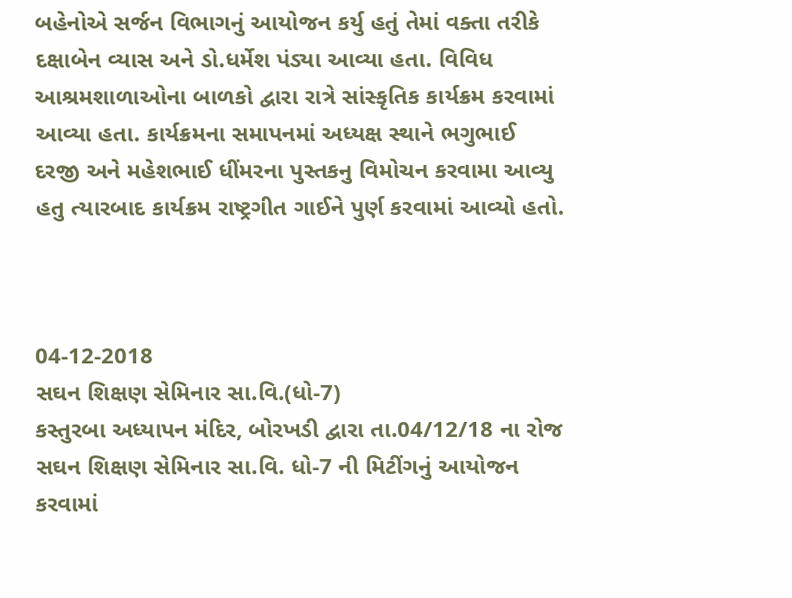બહેનોએ સર્જન વિભાગનું આયોજન કર્યુ હતું તેમાં વક્તા તરીકે દક્ષાબેન વ્યાસ અને ડો.ધર્મેશ પંડ્યા આવ્યા હતા. વિવિધ આશ્રમશાળાઓના બાળકો દ્વારા રાત્રે સાંસ્કૃતિક કાર્યક્રમ કરવામાં આવ્યા હતા. કાર્યક્રમના સમાપનમાં અધ્યક્ષ સ્થાને ભગુભાઈ દરજી અને મહેશભાઈ ધીંમરના પુસ્તકનુ વિમોચન કરવામા આવ્યુ હતુ ત્યારબાદ કાર્યક્રમ રાષ્ટ્રગીત ગાઈને પુર્ણ કરવામાં આવ્યો હતો.



04-12-2018
સઘન શિક્ષણ સેમિનાર સા.વિ.(ધો-7)
કસ્તુરબા અધ્યાપન મંદિર, બોરખડી દ્વારા તા.04/12/18 ના રોજ સઘન શિક્ષણ સેમિનાર સા.વિ. ધો-7 ની મિટીંગનું આયોજન કરવામાં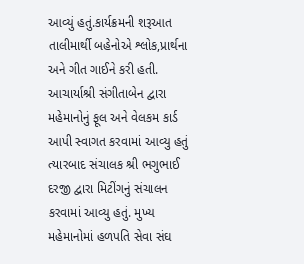આવ્યું હતું.કાર્યક્રમની શરૂઆત તાલીમાર્થી બહેનોએ શ્લોક,પ્રાર્થના અને ગીત ગાઈને કરી હતી. આચાર્યાશ્રી સંગીતાબેન દ્વારા મહેમાનોનું ફૂલ અને વેલકમ કાર્ડ આપી સ્વાગત કરવામાં આવ્યુ હતું ત્યારબાદ સંચાલક શ્રી ભગુભાઈ દરજી દ્વારા મિટીંગનું સંચાલન કરવામાં આવ્યુ હતું. મુખ્ય મહેમાનોમાં હળપતિ સેવા સંઘ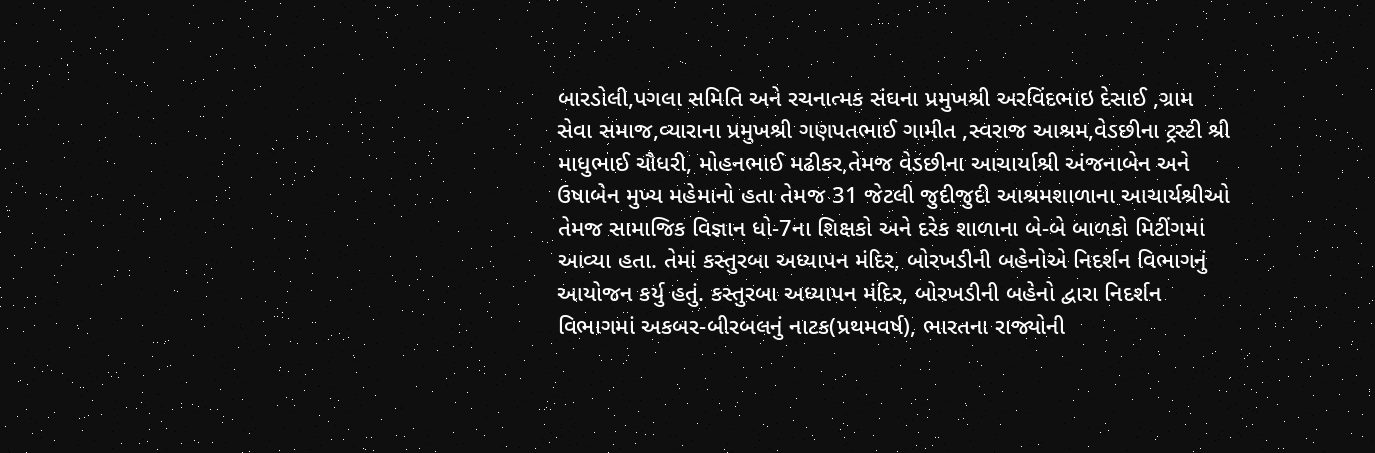બારડોલી,પગલા સમિતિ અને રચનાત્મક સંઘના પ્રમુખશ્રી અરવિંદભાઇ દેસાઈ ,ગ્રામ સેવા સમાજ,વ્યારાના પ્રમુખશ્રી ગણપતભાઈ ગામીત ,સ્વરાજ આશ્રમ,વેડછીના ટ્રસ્ટી શ્રી માધુભાઈ ચૌધરી, મોહનભાઈ મઢીકર,તેમજ વેડછીના આચાર્યાશ્રી અંજનાબેન અને ઉષાબેન મુખ્ય મહેમાનો હતા તેમજ 31 જેટલી જુદીજુદી આશ્રમશાળાના આચાર્યશ્રીઓ તેમજ સામાજિક વિજ્ઞાન ધો-7ના શિક્ષકો અને દરેક શાળાના બે-બે બાળકો મિટીંગમાં આવ્યા હતા. તેમાં કસ્તુરબા અધ્યાપન મંદિર, બોરખડીની બહેનોએ નિદર્શન વિભાગનું આયોજન કર્યુ હતું. કસ્તુરબા અધ્યાપન મંદિર, બોરખડીની બહેનો દ્વારા નિદર્શન વિભાગમાં અકબર-બીરબલનું નાટક(પ્રથમવર્ષ), ભારતના રાજ્યોની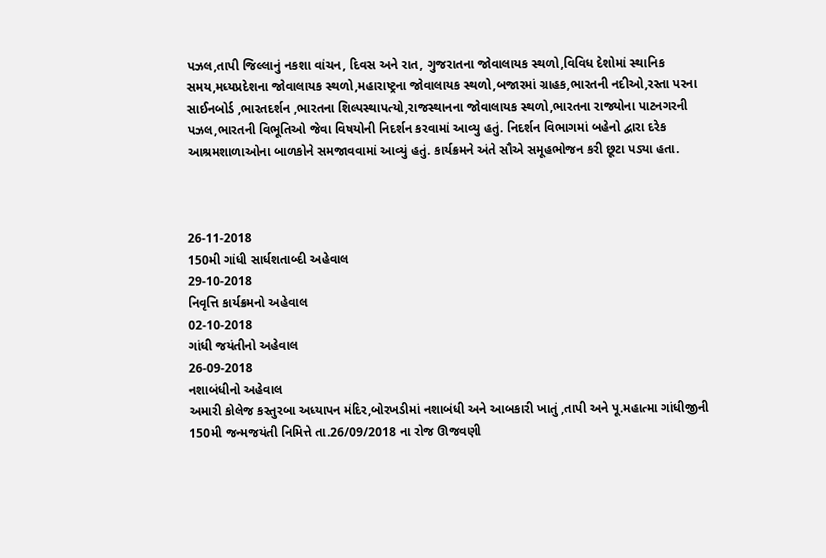પઝલ,તાપી જિલ્લાનું નકશા વાંચન, દિવસ અને રાત, ગુજરાતના જોવાલાયક સ્થળો,વિવિધ દેશોમાં સ્થાનિક સમય,મધ્યપ્રદેશના જોવાલાયક સ્થળો,મહારાષ્ટ્રના જોવાલાયક સ્થળો,બજારમાં ગ્રાહક,ભારતની નદીઓ,રસ્તા પરના સાઈનબોર્ડ ,ભારતદર્શન ,ભારતના શિલ્પસ્થાપત્યો,રાજસ્થાનના જોવાલાયક સ્થળો,ભારતના રાજ્યોના પાટનગરની પઝલ,ભારતની વિભૂતિઓ જેવા વિષયોની નિદર્શન કરવામાં આવ્યુ હતું. નિદર્શન વિભાગમાં બહેનો દ્વારા દરેક આશ્રમશાળાઓના બાળકોને સમજાવવામાં આવ્યું હતું. કાર્યક્રમને અંતે સૌએ સમૂહભોજન કરી છૂટા પડ્યા હતા.



26-11-2018
150મી ગાંધી સાર્ધશતાબ્દી અહેવાલ
29-10-2018
નિવૃત્તિ કાર્યક્રમનો અહેવાલ
02-10-2018
ગાંધી જયંતીનો અહેવાલ
26-09-2018
નશાબંધીનો અહેવાલ
અમારી કોલેજ કસ્તુરબા અધ્યાપન મંદિર,બોરખડીમાં નશાબંધી અને આબકારી ખાતું ,તાપી અને પૂ.મહાત્મા ગાંધીજીની 150મી જન્મજયંતી નિમિત્તે તા.26/09/2018 ના રોજ ઊજવણી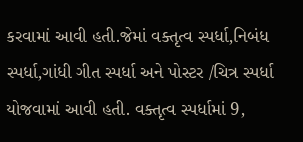કરવામાં આવી હતી.જેમાં વક્તૃત્વ સ્પર્ધા,નિબંધ સ્પર્ધા,ગાંધી ગીત સ્પર્ધા અને પોસ્ટર /ચિત્ર સ્પર્ધા યોજવામાં આવી હતી. વક્તૃત્વ સ્પર્ધામાં 9,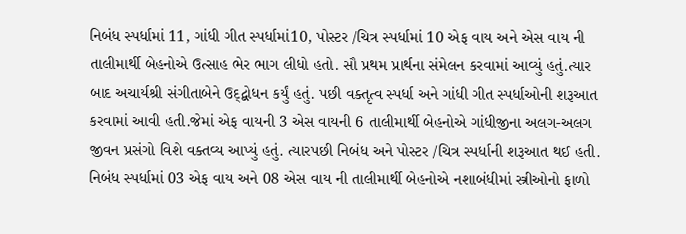નિબંધ સ્પર્ધામાં 11, ગાંધી ગીત સ્પર્ધામાં10, પોસ્ટર /ચિત્ર સ્પર્ધામાં 10 એફ વાય અને એસ વાય ની તાલીમાર્થી બેહનોએ ઉત્સાહ ભેર ભાગ લીધો હતો. સૌ પ્રથમ પ્રાર્થના સંમેલન કરવામાં આવ્યું હતું.ત્યાર બાદ અચાર્યશ્રી સંગીતાબેને ઉદ્દ્બોધન કર્યું હતું. પછી વક્તૃત્વ સ્પર્ધા અને ગાંધી ગીત સ્પર્ધાઓની શરૂઆત કરવામાં આવી હતી.જેમાં એફ વાયની 3 એસ વાયની 6 તાલીમાર્થી બેહનોએ ગાંધીજીના અલગ-અલગ જીવન પ્રસંગો વિશે વક્તવ્ય આપ્યું હતું. ત્યારપછી નિબંધ અને પોસ્ટર /ચિત્ર સ્પર્ધાની શરૂઆત થઈ હતી. નિબંધ સ્પર્ધામાં 03 એફ વાય અને 08 એસ વાય ની તાલીમાર્થી બેહનોએ નશાબંધીમાં સ્ત્રીઓનો ફાળો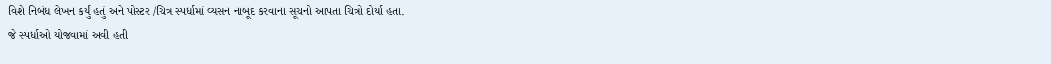વિશે નિબંધ લેખન કર્યું હતું અને પોસ્ટર /ચિત્ર સ્પર્ધામાં વ્યસન નાબૂદ કરવાના સૂચનો આપતા ચિત્રો દોર્યા હતા.
જે સ્પર્ધાઓ યોજવામાં અવી હતી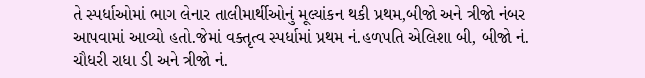તે સ્પર્ધાઓમાં ભાગ લેનાર તાલીમાર્થીઓનું મૂલ્યાંકન થકી પ્રથમ,બીજો અને ત્રીજો નંબર આપવામાં આવ્યો હતો.જેમાં વક્તૃત્વ સ્પર્ધામાં પ્રથમ નં.હળપતિ એલિશા બી, બીજો નં. ચૌધરી રાધા ડી અને ત્રીજો નં.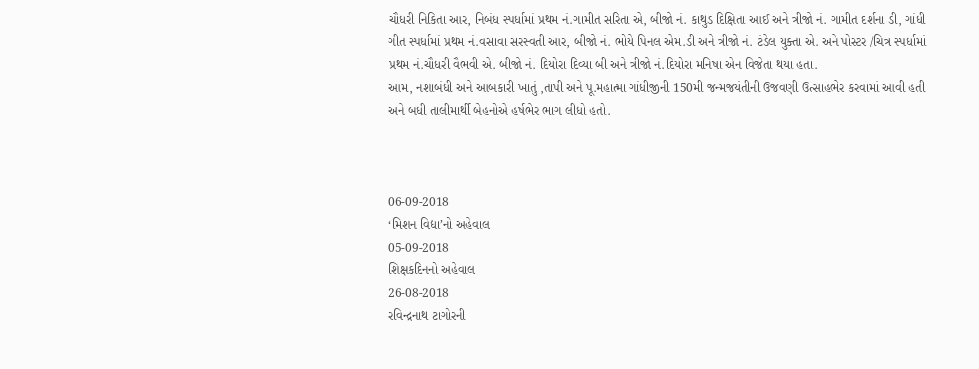ચૌધરી નિકિતા આર, નિબંધ સ્પર્ધામાં પ્રથમ નં.ગામીત સરિતા એ, બીજો નં. કાથુડ દિક્ષિતા આઈ અને ત્રીજો નં. ગામીત દર્શના ડી, ગાંધી ગીત સ્પર્ધામાં પ્રથમ નં.વસાવા સરસ્વતી આર, બીજો નં. ભોયે પિનલ એમ.ડી અને ત્રીજો નં. ટંડેલ યુક્તા એ. અને પોસ્ટર /ચિત્ર સ્પર્ધામાં પ્રથમ નં.ચૌધરી વૈભવી એ. બીજો નં. દિયોરા દિવ્યા બી અને ત્રીજો નં.દિયોરા મનિષા એન વિજેતા થયા હતા.
આમ, નશાબંધી અને આબકારી ખાતું ,તાપી અને પૂ.મહાત્મા ગાંધીજીની 150મી જન્મજયંતીની ઉજવણી ઉત્સાહભેર કરવામાં આવી હતી અને બધી તાલીમાર્થી બેહનોએ હર્ષભેર ભાગ લીધો હતો.



06-09-2018
‘મિશન વિદ્યા’નો અહેવાલ
05-09-2018
શિક્ષકદિનનો અહેવાલ
26-08-2018
રવિન્દ્રનાથ ટાગોરની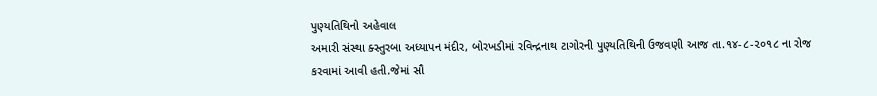પુણ્યતિથિનો અહેવાલ
અમારી સંસ્થા ક્સ્તુરબા અધ્યાપન મંદીર, બોરખડીમાં રવિન્દ્રનાથ ટાગોરની પુણ્યતિથિની ઉજવણી આજ તા.૧૪-૮-૨૦૧૮ ના રોજ કરવામાં આવી હતી.જેમાં સૌ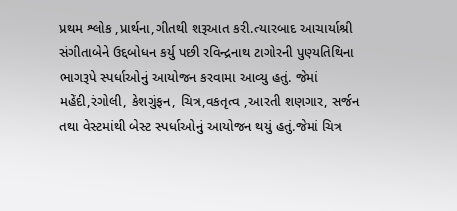પ્રથમ શ્લોક ,પ્રાર્થના,ગીતથી શરૂઆત કરી.ત્યારબાદ આચાર્યાશ્રી સંગીતાબેને ઉદ્દબોધન કર્યુ પછી રવિન્દ્રનાથ ટાગોરની પુણ્યતિથિના ભાગરૂપે સ્પર્ધાઓનું આયોજન કરવામા આવ્યુ હતું. જેમાં મહેંદી,રંગોલી, કેશગુંફન, ચિત્ર,વકતૃત્વ ,આરતી શણગાર, સર્જન તથા વેસ્ટમાંથી બેસ્ટ સ્પર્ધાઓનું આયોજન થયું હતું.જેમાં ચિત્ર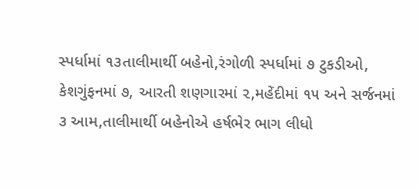સ્પર્ધામાં ૧૩તાલીમાર્થી બહેનો,રંગોળી સ્પર્ધામાં ૭ ટુકડીઓ, કેશગુંફનમાં ૭, આરતી શણગારમાં ૨,મહેંદીમાં ૧૫ અને સર્જનમાં ૩ આમ,તાલીમાર્થી બહેનોએ હર્ષભેર ભાગ લીધો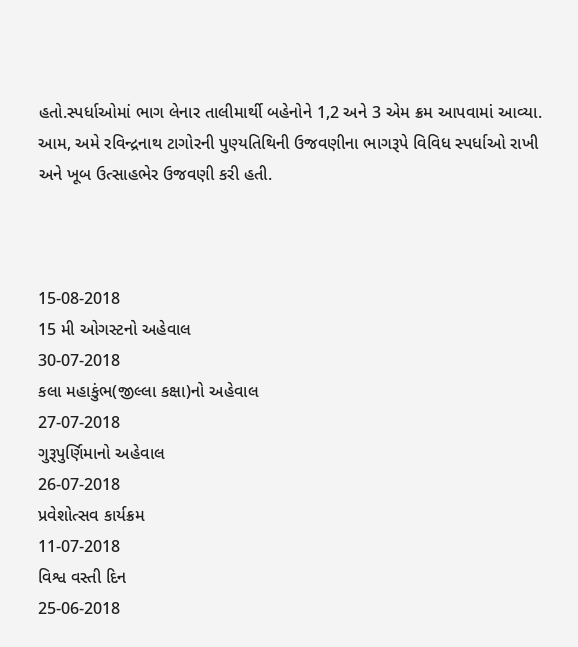હતો.સ્પર્ધાઓમાં ભાગ લેનાર તાલીમાર્થી બહેનોને 1,2 અને 3 એમ ક્રમ આપવામાં આવ્યા.
આમ, અમે રવિન્દ્રનાથ ટાગોરની પુણ્યતિથિની ઉજવણીના ભાગરૂપે વિવિધ સ્પર્ધાઓ રાખી અને ખૂબ ઉત્સાહભેર ઉજવણી કરી હતી.



15-08-2018
15 મી ઓગસ્ટનો અહેવાલ
30-07-2018
કલા મહાકુંભ(જીલ્લા કક્ષા)નો અહેવાલ
27-07-2018
ગુરૂપુર્ણિમાનો અહેવાલ
26-07-2018
પ્રવેશોત્સવ કાર્યક્રમ
11-07-2018
વિશ્વ વસ્તી દિન
25-06-2018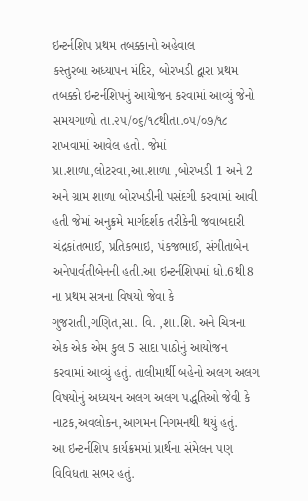ઇન્ટર્નશિપ પ્રથમ તબક્કાનો અહેવાલ
કસ્તુરબા અધ્યાપન મંદિર, બોરખડી દ્વારા પ્રથમ તબક્કો ઇન્ટર્નશિપનું આયોજન કરવામાં આવ્યું જેનો સમયગાળો તા.૨૫/૦૬/૧૮થીતા.૦૫/૦૭/૧૮ રાખવામાં આવેલ હતો. જેમાં પ્રા.શાળા,લોટરવા,આ.શાળા ,બોરખડી 1 અને 2 અને ગ્રામ શાળા બોરખડીની પસંદગી કરવામાં આવી હતી જેમાં અનુક્રમે માર્ગદર્શક તરીકેની જવાબદારી ચંદ્રકાંતભાઈ, પ્રતિકભાઇ, પંકજભાઈ, સંગીતાબેન અનેપાર્વતીબેનની હતી.આ ઇન્ટર્નશિપમાં ધો.6થી8 ના પ્રથમ સત્રના વિષયો જેવા કે ગુજરાતી,ગણિત,સા. વિ. ,શા.શિ. અને ચિત્રના એક એક એમ કુલ 5 સાદા પાઠોનું આયોજન કરવામાં આવ્યું હતું. તાલીમાર્થી બહેનો અલગ અલગ વિષયોનું અધ્યયન અલગ અલગ પદ્ધતિઓ જેવી કે નાટક,અવલોકન,આગમન નિગમનથી થયું હતું.
આ ઇન્ટર્નશિપ કાર્યક્રમમાં પ્રાર્થના સંમેલન પણ વિવિધતા સભર હતું.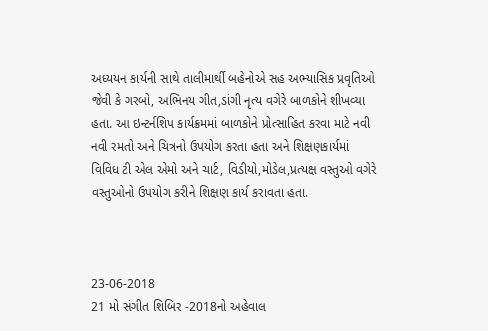અધ્યયન કાર્યની સાથે તાલીમાર્થી બહેનોએ સહ અભ્યાસિક પ્રવૃતિઓ જેવી કે ગરબો, અભિનય ગીત,ડાંગી નૃત્ય વગેરે બાળકોને શીખવ્યા હતા. આ ઇન્ટર્નશિપ કાર્યક્રમમાં બાળકોને પ્રોત્સાહિત કરવા માટે નવી નવી રમતો અને ચિત્રનો ઉપયોગ કરતા હતા અને શિક્ષણકાર્યમાં વિવિધ ટી એલ એમો અને ચાર્ટ, વિડીયો,મોડેલ,પ્રત્યક્ષ વસ્તુઓ વગેરે વસ્તુઓનો ઉપયોગ કરીને શિક્ષણ કાર્ય કરાવતા હતા.



23-06-2018
21 મો સંગીત શિબિર -2018નો અહેવાલ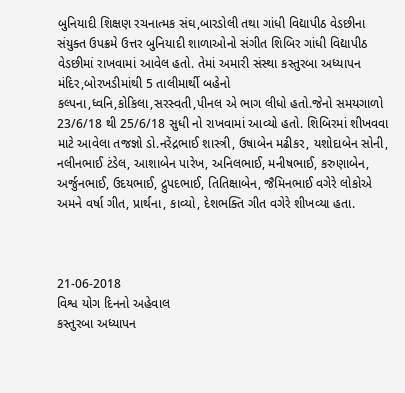બુનિયાદી શિક્ષણ રચનાત્મક સંઘ,બારડોલી તથા ગાંધી વિદ્યાપીઠ વેડછીના સંયુક્ત ઉપક્રમે ઉત્તર બુનિયાદી શાળાઓનો સંગીત શિબિર ગાંધી વિદ્યાપીઠ વેડછીમાં રાખવામાં આવેલ હતો. તેમાં અમારી સંસ્થા કસ્તુરબા અધ્યાપન મંદિર,બોરખડીમાંથી 5 તાલીમાર્થી બહેનો કલ્પના,ધ્વનિ,કોકિલા,સરસ્વતી,પીનલ એ ભાગ લીધો હતો.જેનો સમયગાળો 23/6/18 થી 25/6/18 સુધી નો રાખવામાં આવ્યો હતો. શિબિરમાં શીખવવા માટે આવેલા તજજ્ઞો ડો.નરેંદ્રભાઈ શાસ્ત્રી, ઉષાબેન મઢીકર, યશોદાબેન સોની, નલીનભાઈ ટંડેલ, આશાબેન પારેખ, અનિલભાઈ, મનીષભાઈ, કરુણાબેન, અર્જુનભાઈ, ઉદયભાઈ, દ્રુપદભાઈ, તિતિક્ષાબેન, જૈમિનભાઈ વગેરે લોકોએ અમને વર્ષા ગીત, પ્રાર્થના, કાવ્યો, દેશભક્તિ ગીત વગેરે શીખવ્યા હતા.



21-06-2018
વિશ્વ યોગ દિનનો અહેવાલ
કસ્તુરબા અધ્યાપન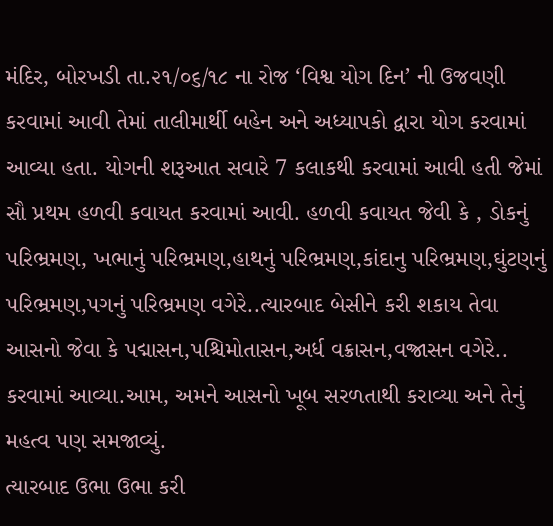મંદિર, બોરખડી તા.૨૧/૦૬/૧૮ ના રોજ ‘વિશ્વ યોગ દિન’ ની ઉજવણી કરવામાં આવી તેમાં તાલીમાર્થી બહેન અને અધ્યાપકો દ્વારા યોગ કરવામાં આવ્યા હતા. યોગની શરૂઆત સવારે 7 કલાકથી કરવામાં આવી હતી જેમાં સૌ પ્રથમ હળવી કવાયત કરવામાં આવી. હળવી કવાયત જેવી કે , ડોકનું પરિભ્રમણ, ખભાનું પરિભ્રમણ,હાથનું પરિભ્રમણ,કાંદાનુ પરિભ્રમણ,ઘુંટણનું પરિભ્રમણ,પગનું પરિભ્રમણ વગેરે..ત્યારબાદ બેસીને કરી શકાય તેવા આસનો જેવા કે પદ્માસન,પશ્ચિમોતાસન,અર્ધ વક્રાસન,વજ્રાસન વગેરે.. કરવામાં આવ્યા.આમ, અમને આસનો ખૂબ સરળતાથી કરાવ્યા અને તેનું મહત્વ પણ સમજાવ્યું.
ત્યારબાદ ઉભા ઉભા કરી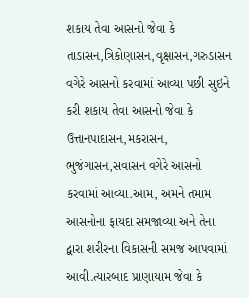શકાય તેવા આસનો જેવા કે તાડાસન,ત્રિકોણાસન,વૃક્ષાસન,ગરુડાસન વગેરે આસનો કરવામાં આવ્યા પછી સુઇને કરી શકાય તેવા આસનો જેવા કે ઉત્તાનપાદાસન,મકરાસન, ભુજંગાસન,સવાસન વગેરે આસનો કરવામાં આવ્યા.આમ, અમને તમામ આસનોના ફાયદા સમજાવ્યા અને તેના દ્વારા શરીરના વિકાસની સમજ આપવામાં આવી.ત્યારબાદ પ્રાણાયામ જેવા કે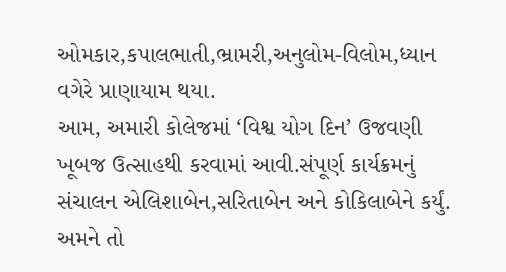ઓમકાર,કપાલભાતી,ભ્રામરી,અનુલોમ-વિલોમ,ધ્યાન વગેરે પ્રાણાયામ થયા.
આમ, અમારી કોલેજમાં ‘વિશ્વ યોગ દિન’ ઉજવણી ખૂબજ ઉત્સાહથી કરવામાં આવી.સંપૂર્ણ કાર્યક્રમનું સંચાલન એલિશાબેન,સરિતાબેન અને કોકિલાબેને કર્યું. અમને તો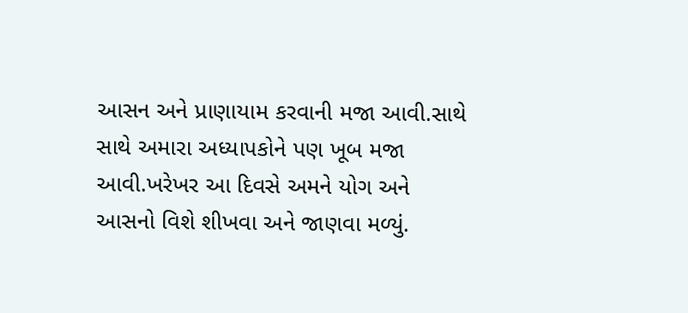આસન અને પ્રાણાયામ કરવાની મજા આવી.સાથે સાથે અમારા અધ્યાપકોને પણ ખૂબ મજા આવી.ખરેખર આ દિવસે અમને યોગ અને આસનો વિશે શીખવા અને જાણવા મળ્યું.